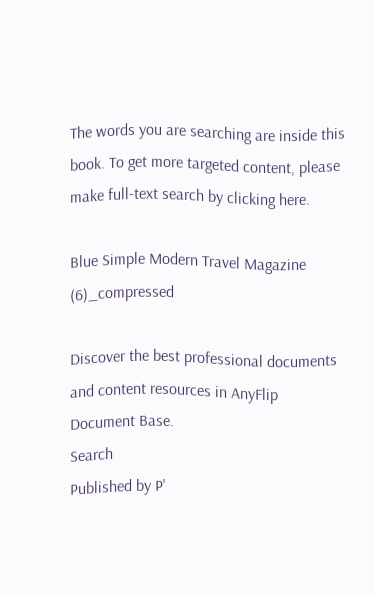The words you are searching are inside this book. To get more targeted content, please make full-text search by clicking here.

Blue Simple Modern Travel Magazine (6)_compressed

Discover the best professional documents and content resources in AnyFlip Document Base.
Search
Published by P'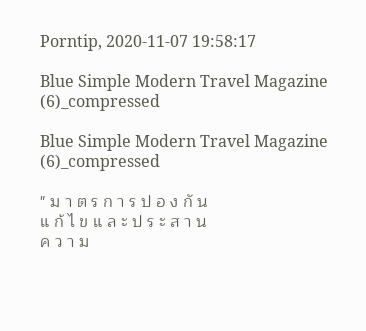Porntip, 2020-11-07 19:58:17

Blue Simple Modern Travel Magazine (6)_compressed

Blue Simple Modern Travel Magazine (6)_compressed

" ม า ต ร ก า ร ป อ ง กั น
แ ก้ ไ ข แ ล ะ ป ร ะ ส า น
ค ว า ม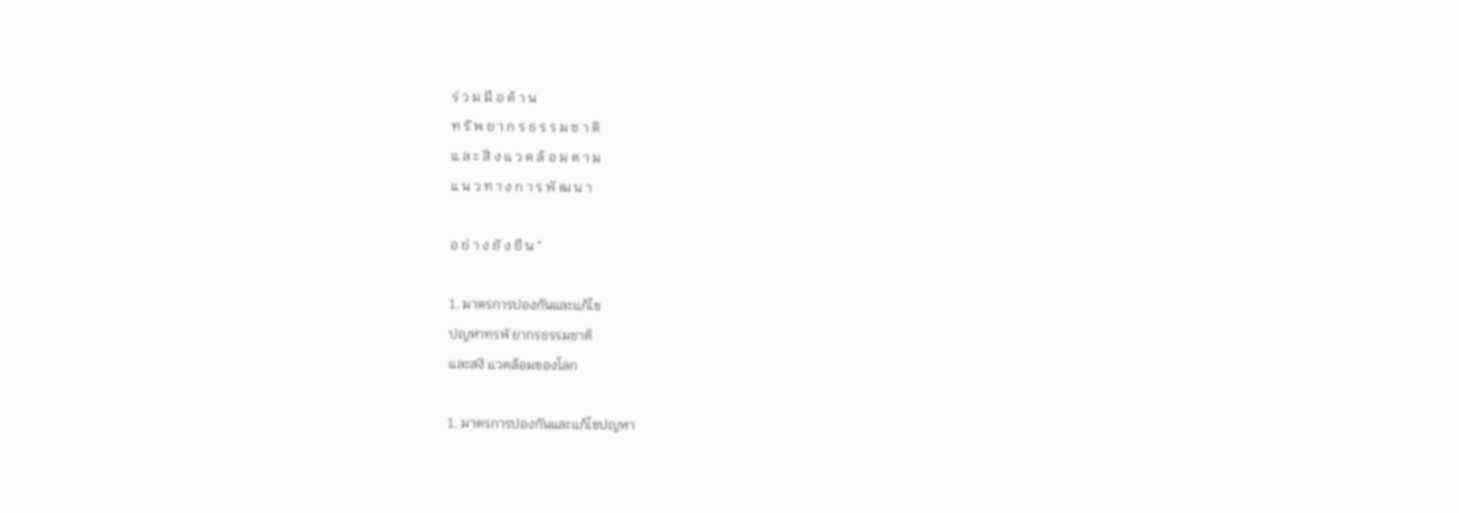ร่ ว ม มื อ ด้ า น
ท รั พ ย า ก ร ธ ร ร ม ช า ติ
แ ล ะ สิ ง แ ว ด ล้ อ ม ต า ม
แ น ว ท า ง ก า ร พั ฒ น า

อ ย่ า ง ยั ง ยื น "

1. มาตรการปองกันและแก้ไข
ปญหาทรพั ยากรธรรมชาติ
และสงิ แวดล้อมของโลก

1. มาตรการปองกันและแก้ไขปญหา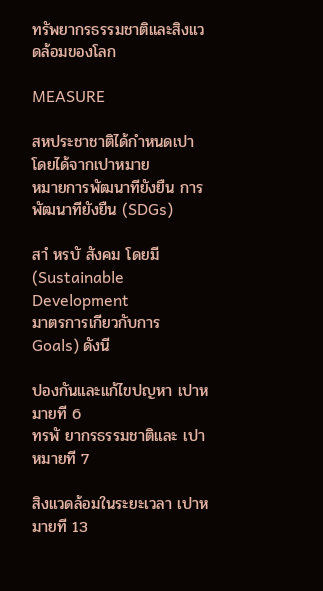ทรัพยากรธรรมชาติและสิงแวดล้อมของโลก

MEASURE

สหประชาชาติได้กําหนดเปา โดยได้จากเปาหมาย
หมายการพัฒนาทียังยืน การ พัฒนาทียังยืน (SDGs)

สาํ หรบั สังคม โดยมี (Sustainable Development
มาตรการเกียวกับการ
Goals) ดังนี

ปองกันและแก้ไขปญหา เปาหมายที 6
ทรพั ยากรธรรมชาติและ เปาหมายที 7

สิงแวดล้อมในระยะเวลา เปาหมายที 13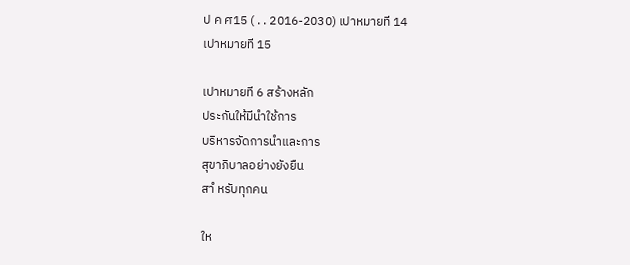ป ค ศ15 ( . . 2016-2030) เปาหมายที 14
เปาหมายที 15

เปาหมายที 6 สร้างหลัก
ประกันให้มีนําใช้การ
บริหารจัดการนําและการ
สุขาภิบาลอย่างยังยืน
สาํ หรับทุกคน

ให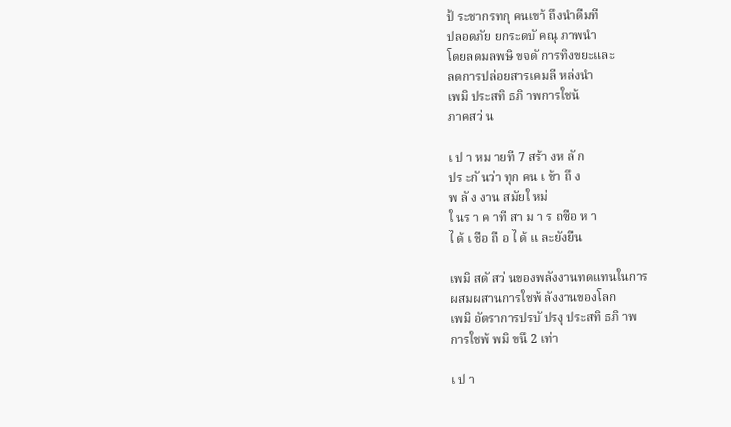ป้ ระชากรทกุ คนเขา้ ถึงนําดืมที
ปลอดภัย ยกระดบั คณุ ภาพนํา
โดยลดมลพษิ ขจดั การทิงขยะและ
ลดการปล่อยสารเคมลี หล่งนํา
เพมิ ประสทิ ธภิ าพการใชน้
ภาคสว่ น

เ ป า หม ายที 7 สร้า งห ลั ก
ปร ะกั นว่า ทุก คน เ ข้า ถึ ง
พ ลั ง งาน สมัยใ หม่
ใ นร า ค าที สา ม า ร ถซือ ห า
ไ ด้ เ ชือ ถื อ ไ ด้ แ ละยังยืน

เพมิ สดั สว่ นของพลังงานทดแทนในการ
ผสมผสานการใชพ้ ลังงานของโลก
เพมิ อัตราการปรบั ปรงุ ประสทิ ธภิ าพ
การใชพ้ พมิ ขนึ 2 เท่า

เ ป า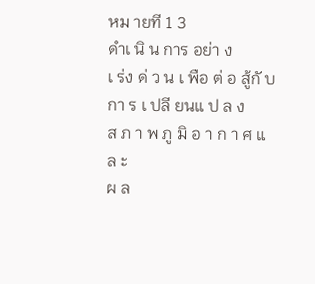หม ายที 1 3
ดําเ นิ น การ อย่า ง
เ ร่ง ด่ ว น เ พือ ต่ อ สู้กั บ
กา ร เ ปลี ยนแ ป ล ง
ส ภ า พ ภู มิ อ า ก า ศ แ ล ะ
ผ ล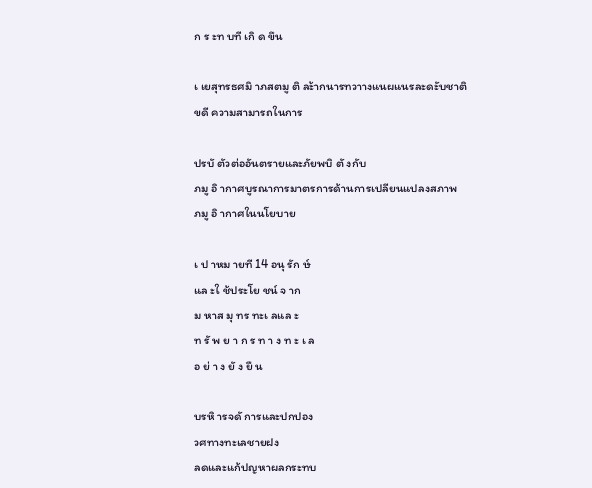ก ร ะท บที เกิ ด ขึน

เ เยสุทรธศมิ าภสตมู ติ ละ้ากนารทวาางแนผแนรละดะับชาติ
ขดี ความสามารถในการ

ปรบั ตัวต่ออันตรายและภัยพบิ ตั งกับ
ภมู อิ ากาศบูรณาการมาตรการด้านการเปลียนแปลงสภาพ
ภมู อิ ากาศในนโยบาย

เ ป าหม ายที 14 อนุ รัก ษ์
แล ะใ ช้ประโย ชน์ จ าก
ม หาส มุ ทร ทะเ ลแล ะ
ท รั พ ย า ก ร ท า ง ท ะ เ ล
อ ย่ า ง ยั ง ยื น

บรหิ ารจดั การและปกปอง
วศทางทะเลชายฝง
ลดและแก้ปญหาผลกระทบ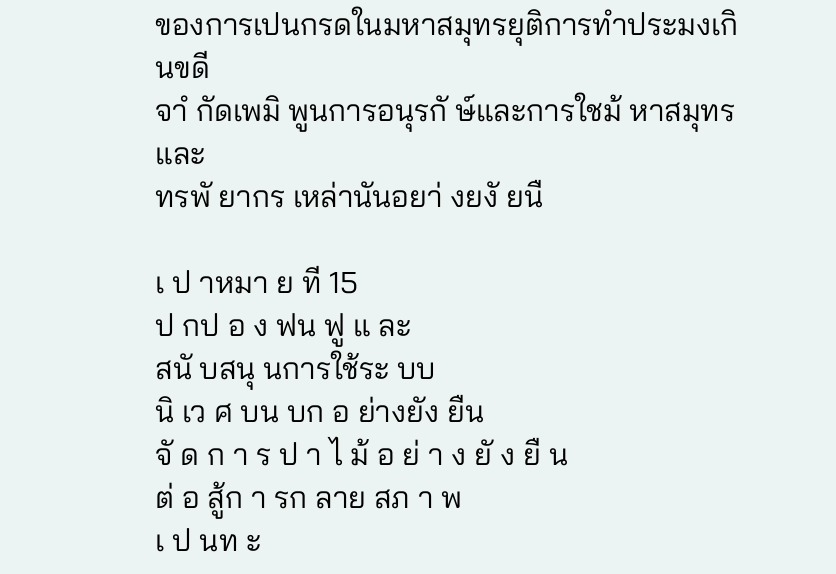ของการเปนกรดในมหาสมุทรยุติการทําประมงเกินขดี
จาํ กัดเพมิ พูนการอนุรกั ษ์และการใชม้ หาสมุทรและ
ทรพั ยากร เหล่านันอยา่ งยงั ยนื

เ ป าหมา ย ที 15
ป กป อ ง ฟน ฟู แ ละ
สนั บสนุ นการใช้ระ บบ
นิ เว ศ บน บก อ ย่างยัง ยืน
จั ด ก า ร ป า ไ ม้ อ ย่ า ง ยั ง ยื น
ต่ อ สู้ก า รก ลาย สภ า พ
เ ป นท ะ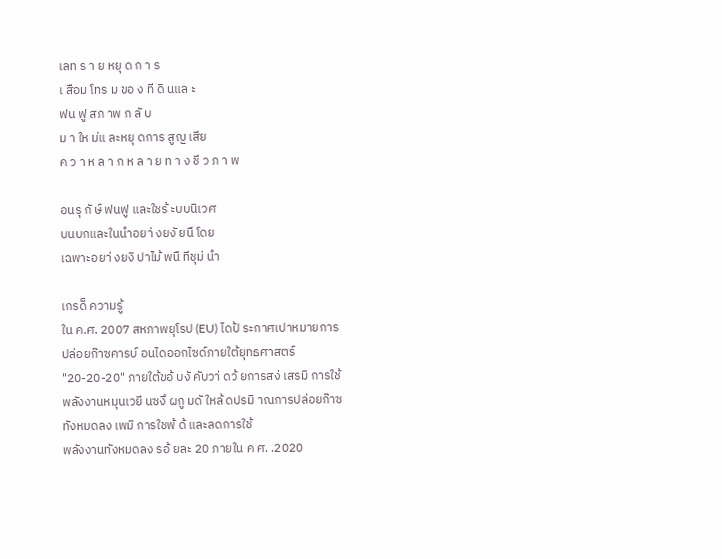เลท ร า ย หยุ ด ก า ร
เ สือม โทร ม ขอ ง ที ดิ นแล ะ
ฟน ฟู สภ าพ ก ลั บ
ม า ให ม่แ ละหยุ ดการ สูญ เสีย
ค ว า ห ล า ก ห ล า ย ท า ง ชี ว ภ า พ

อนรุ กั ษ์ ฟนฟู และใชร้ ะบบนิเวศ
บนบกและในนําอยา่ งยงั ยนื โดย
เฉพาะอยา่ งยงิ ปาไม้ พนื ทีชุม่ นํา

เกรด็ ความรู้
ใน ค.ศ. 2007 สหภาพยุโรป (EU) ไดป้ ระกาศเปาหมายการ
ปล่อยก๊าซคารบ์ อนไดออกไซด์ภายใต้ยุทธศาสตร์
"20-20-20" ภายใต้ขอ้ บงั คับวา่ ดว้ ยการสง่ เสรมิ การใช้
พลังงานหมุนเวยี นซงึ ผกู มดั ใหล้ ดปรมิ าณการปล่อยก๊าซ
ทังหมดลง เพมิ การใชพ้ ด้ และลดการใช้
พลังงานทังหมดลง รอ้ ยละ 20 ภายใน ค ศ. .2020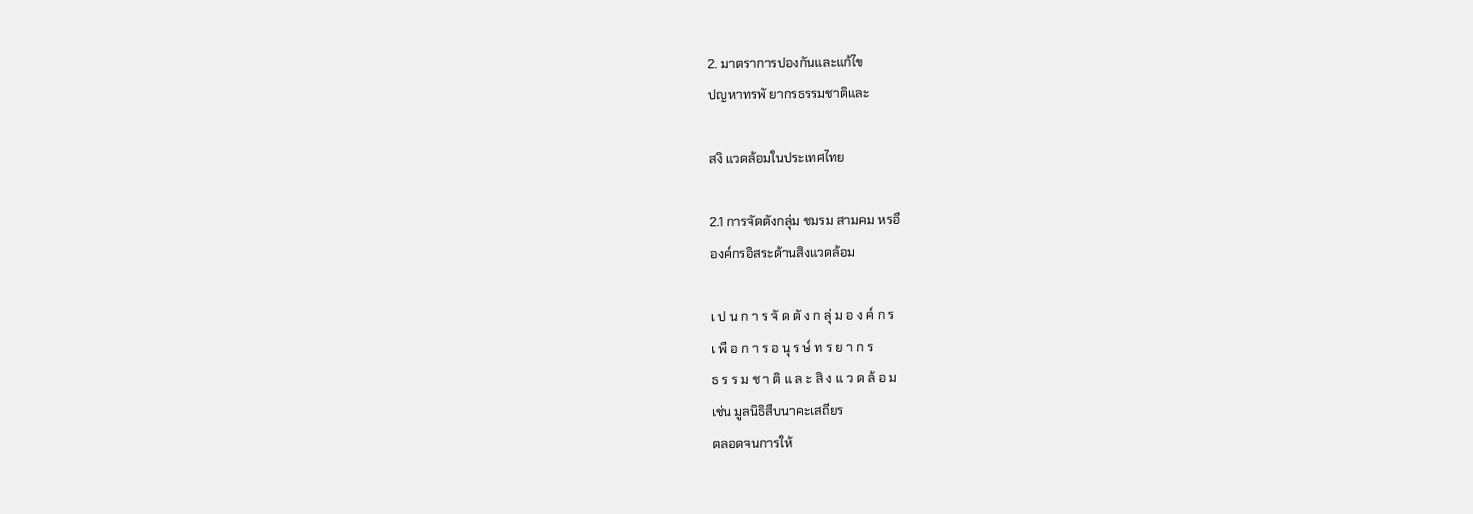2. มาตราการปองกันและแก้ไข
ปญหาทรพั ยากรธรรมชาติและ

สงิ แวดล้อมในประเทศไทย

2.1 การจัดตังกลุ่ม ชมรม สามคม หรอื
องค์กรอิสระด้านสิงแวดล้อม

เ ป น ก า ร จั ด ตั ง ก ลุ่ ม อ ง ค์ ก ร
เ พื อ ก า ร อ นุ ร ษ์ ท ร ย า ก ร
ธ ร ร ม ช า ติ แ ล ะ สิ ง แ ว ด ล้ อ ม
เช่น มูลนิธิสืบนาคะเสถียร
ตลอดจนการให้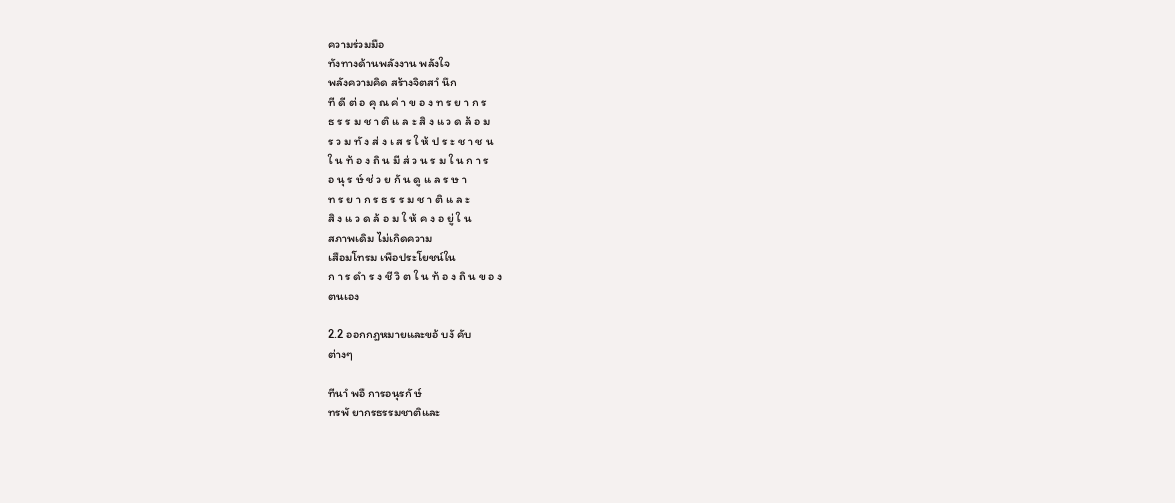ความร่วมมือ
ทังทางด้านพลังงาน พลังใจ
พลังความคิด สร้างจิตสาํ นึก
ที ดี ต่ อ คุ ณ ค่ า ข อ ง ท ร ย า ก ร
ธ ร ร ม ช า ติ แ ล ะ สิ ง แ ว ด ล้ อ ม
ร ว ม ทั ง ส่ ง เ ส ร ใ ห้ ป ร ะ ช า ช น
ใ น ท้ อ ง ถิ น มี ส่ ว น ร ม ใ น ก า ร
อ นุ ร ษ์ ช่ ว ย กั น ดู แ ล ร ษ า
ท ร ย า ก ร ธ ร ร ม ช า ติ แ ล ะ
สิ ง แ ว ด ล้ อ ม ใ ห้ ค ง อ ยู่ ใ น
สภาพเดิม ไม่เกิดความ
เสือมโทรม เพือประโยชน์ใน
ก า ร ดํา ร ง ชี วิ ต ใ น ท้ อ ง ถิ น ข อ ง
ตนเอง

2.2 ออกกฎหมายและขอ้ บงั คับ
ต่างๆ

ทีนาํ พอื การอนุรกั ษ์
ทรพั ยากรธรรมชาติและ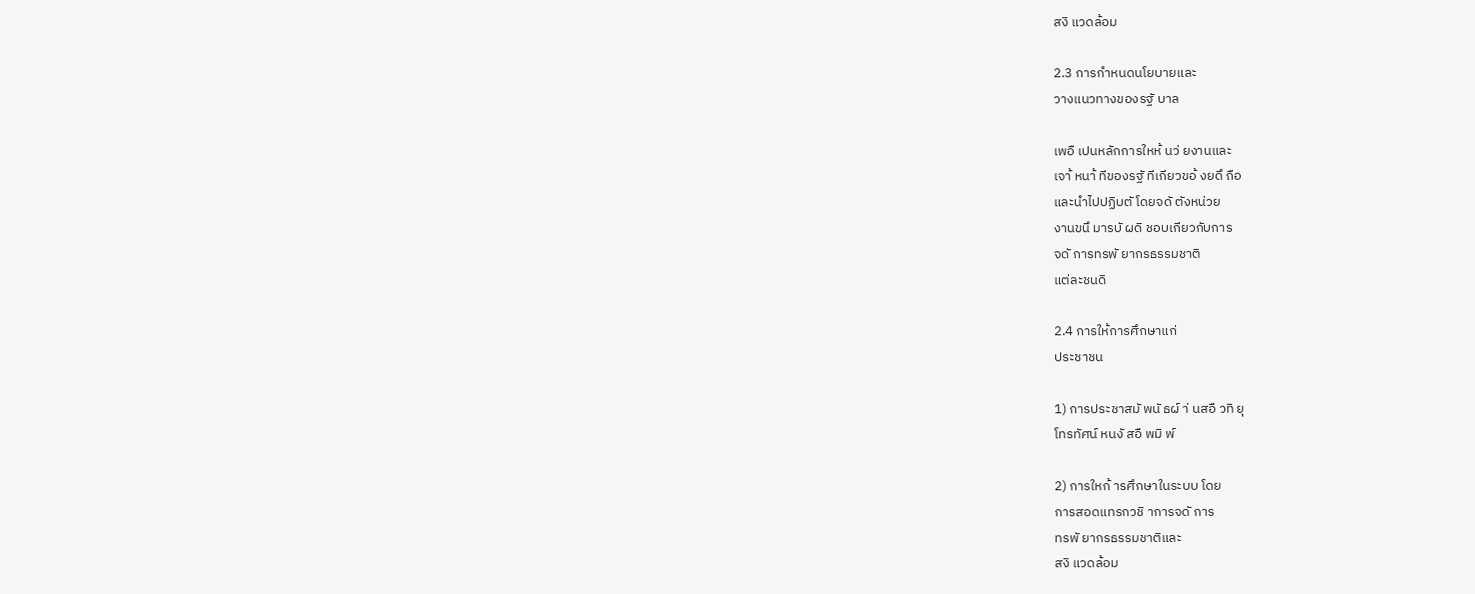สงิ แวดล้อม

2.3 การกําหนดนโยบายและ
วางแนวทางของรฐั บาล

เพอื เปนหลักการใหห้ นว่ ยงานและ
เจา้ หนา้ ทีของรฐั ทีเกียวขอ้ งยดึ ถือ
และนําไปปฏิบตั โดยจดั ตังหน่วย
งานขนึ มารบั ผดิ ชอบเกียวกับการ
จดั การทรพั ยากรธรรมชาติ
แต่ละชนดิ

2.4 การให้การศึกษาแก่
ประชาชน

1) การประชาสมั พนั ธผ์ า่ นสอื วทิ ยุ
โทรทัศน์ หนงั สอื พมิ พ์

2) การใหก้ ารศึกษาในระบบ โดย
การสอดแทรกวชิ าการจดั การ
ทรพั ยากรธรรมชาติและ
สงิ แวดล้อม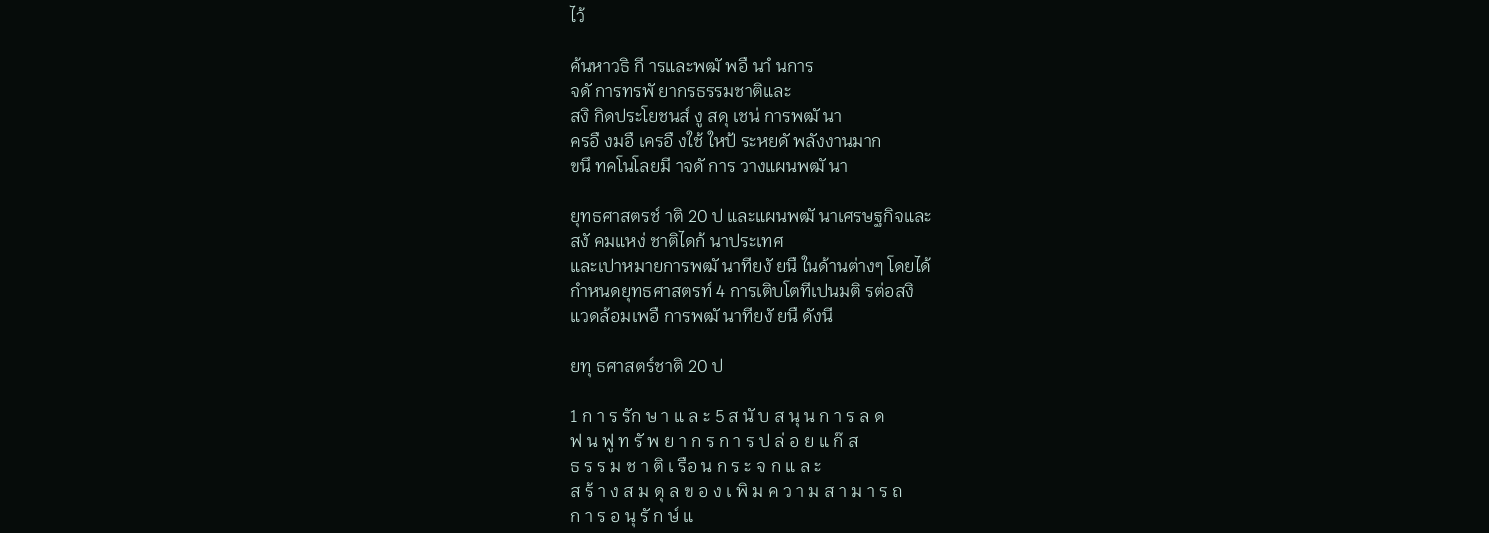ไว้

ค้นหาวธิ กี ารและพฒั พอื นาํ นการ
จดั การทรพั ยากรธรรมชาติและ
สงิ กิดประโยชนส์ งู สดุ เชน่ การพฒั นา
ครอื งมอื เครอื งใช้ ใหป้ ระหยดั พลังงานมาก
ขนึ ทคโนโลยมี าจดั การ วางแผนพฒั นา

ยุทธศาสตรช์ าติ 20 ป และแผนพฒั นาเศรษฐกิจและ
สงั คมแหง่ ชาติไดก้ นาประเทศ
และเปาหมายการพฒั นาทียงั ยนื ในด้านต่างๆ โดยได้
กําหนดยุทธศาสตรท์ 4 การเติบโตทีเปนมติ รต่อสงิ
แวดล้อมเพอื การพฒั นาทียงั ยนื ดังนี

ยทุ ธศาสตร์ชาติ 20 ป

1 ก า ร รัก ษ า แ ล ะ 5 ส นั บ ส นุ น ก า ร ล ด
ฟ น ฟู ท รั พ ย า ก ร ก า ร ป ล่ อ ย แ ก๊ ส
ธ ร ร ม ช า ติ เ รือ น ก ร ะ จ ก แ ล ะ
ส ร้ า ง ส ม ดุ ล ข อ ง เ พิ ม ค ว า ม ส า ม า ร ถ
ก า ร อ นุ รั ก ษ์ แ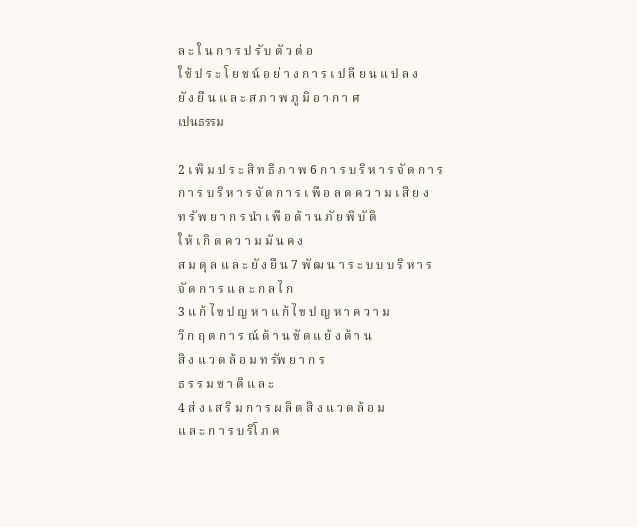ล ะ ใ น ก า ร ป รั บ ตั ว ต่ อ
ใ ช้ ป ร ะ โ ย ช น์ อ ย่ า ง ก า ร เ ป ลี ย น แ ป ล ง
ยั ง ยื น แ ล ะ ส ภ า พ ภู มิ อ า ก า ศ
เปนธรรม

2 เ พิ ม ป ร ะ สิ ท ธิ ภ า พ 6 ก า ร บ ริ ห า ร จั ด ก า ร
ก า ร บ ริ ห า ร จั ด ก า ร เ พื อ ล ด ค ว า ม เ สี ย ง
ท รั พ ย า ก ร นํา เ พื อ ด้ า น ภั ย พิ บั ติ
ใ ห้ เ กิ ด ค ว า ม มั น ค ง
ส ม ดุ ล แ ล ะ ยั ง ยื น 7 พั ฒ น า ร ะ บ บ บ ริ ห า ร
จั ด ก า ร แ ล ะ ก ล ไ ก
3 แ ก้ ไ ข ป ญ ห า แ ก้ ไ ข ป ญ ห า ค ว า ม
วิ ก ฤ ต ก า ร ณ์ ด้ า น ขั ด แ ย้ ง ด้ า น
สิ ง แ ว ด ล้ อ ม ท รัพ ย า ก ร
ธ ร ร ม ช า ติ แ ล ะ
4 ส่ ง เ ส ริ ม ก า ร ผ ลิ ต สิ ง แ ว ด ล้ อ ม
แ ล ะ ก า ร บ ริโ ภ ค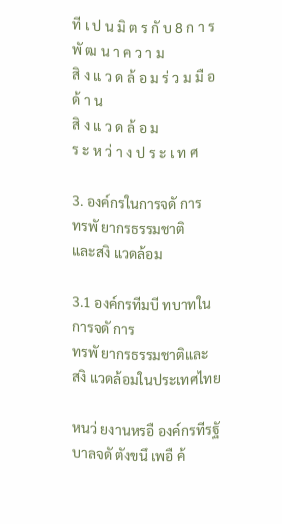ที เ ป น มิ ต ร กั บ 8 ก า ร พั ฒ น า ค ว า ม
สิ ง แ ว ด ล้ อ ม ร่ ว ม มื อ ด้ า น
สิ ง แ ว ด ล้ อ ม
ร ะ ห ว่ า ง ป ร ะ เ ท ศ

3. องค์กรในการจดั การ
ทรพั ยากรธรรมชาติ
และสงิ แวดล้อม

3.1 องค์กรทีมบี ทบาทในการจดั การ
ทรพั ยากรธรรมชาติและ
สงิ แวดล้อมในประเทศไทย

หนว่ ยงานหรอื องค์กรทีรฐั บาลจดั ตังขนึ เพอื ค้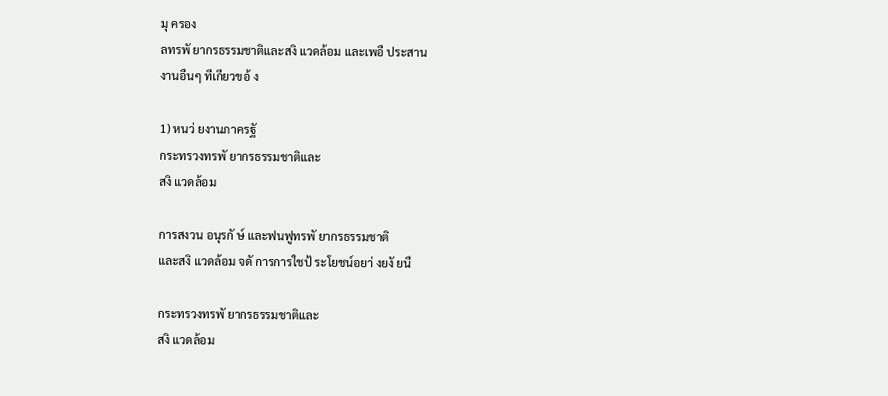มุ ครอง
ลทรพั ยากรธรรมชาติและสงิ แวดล้อม และเพอื ประสาน
งานอืนๆ ทีเกียวขอ้ ง

1) หนว่ ยงานภาครฐั
กระทรวงทรพั ยากรธรรมชาติและ
สงิ แวดล้อม

การสงวน อนุรกั ษ์ และฟนฟูทรพั ยากรธรรมชาติ
และสงิ แวดล้อม จดั การการใชป้ ระโยชน์อยา่ งยงั ยนื

กระทรวงทรพั ยากรธรรมชาติและ
สงิ แวดล้อม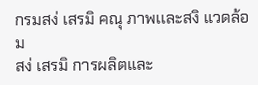กรมสง่ เสรมิ คณุ ภาพเเละสงิ แวดล้อม
สง่ เสรมิ การผลิตและ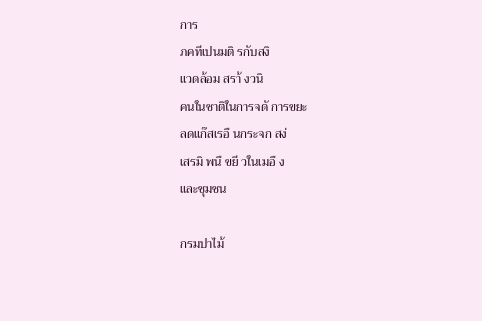การ
ภคทีเปนมติ รกับสงิ
แวดล้อม สรา้ งวนิ
คนในชาติในการจดั การขยะ
ลดแก๊สเรอื นกระจก สง่
เสรมิ พนื ขยี วในเมอื ง
และชุมชน

กรมปาไม้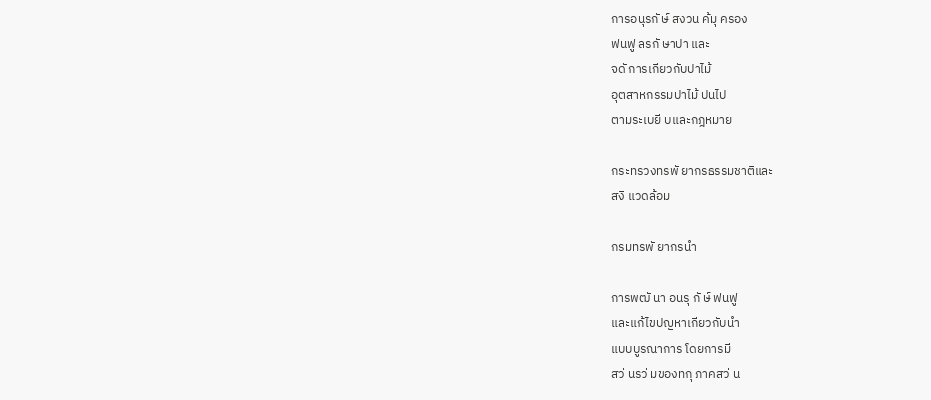การอนุรกั ษ์ สงวน ค้มุ ครอง
ฟนฟู ลรกั ษาปา และ
จดั การเกียวกับปาไม้
อุตสาหกรรมปาไม้ ปนไป
ตามระเบยี บและกฎหมาย

กระทรวงทรพั ยากรธรรมชาติและ
สงิ แวดล้อม

กรมทรพั ยากรนํา

การพฒั นา อนรุ กั ษ์ ฟนฟู
และแก้ไขปญหาเกียวกับนํา
แบบบูรณาการ โดยการมี
สว่ นรว่ มของทกุ ภาคสว่ น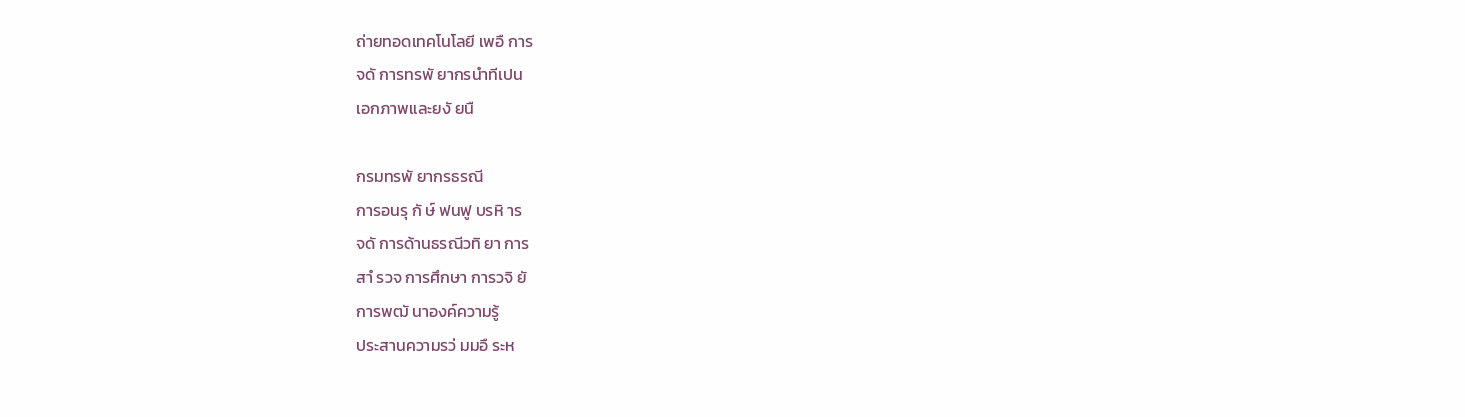ถ่ายทอดเทคโนโลยี เพอื การ
จดั การทรพั ยากรนําทีเปน
เอกภาพและยงั ยนื

กรมทรพั ยากรธรณี
การอนรุ กั ษ์ ฟนฟู บรหิ าร
จดั การด้านธรณีวทิ ยา การ
สาํ รวจ การศึกษา การวจิ ยั
การพฒั นาองค์ความรู้
ประสานความรว่ มมอื ระห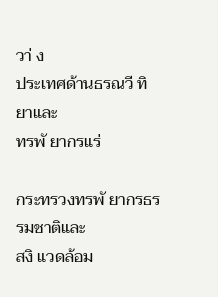วา่ ง
ประเทศด้านธรณวี ทิ ยาและ
ทรพั ยากรแร่

กระทรวงทรพั ยากรธรรมชาติและ
สงิ แวดล้อม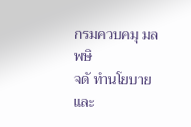กรมควบคมุ มลพษิ
จดั ทํานโยบายและ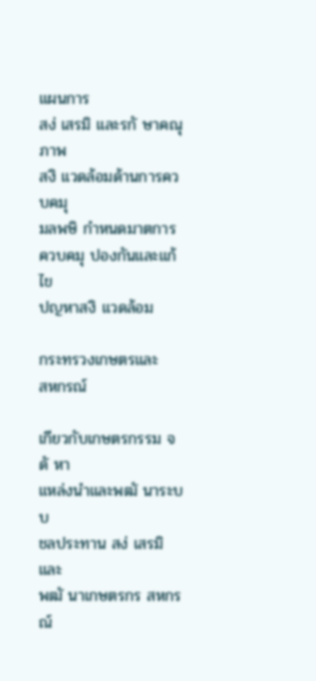แผนการ
สง่ เสรมิ และรกั ษาคณุ ภาพ
สงิ แวดล้อมด้านการควบคมุ
มลพษิ กําหนดมาตการ
ควบคมุ ปองกันและแก้ไข
ปญหาสงิ แวดล้อม

กระทรวงเกษตรและ
สหกรณ์

เกียวกับเกษตรกรรม จดั หา
แหล่งนําและพฒั นาระบบ
ชลประทาน สง่ เสรมิ และ
พฒั นาเกษตรกร สหกรณ์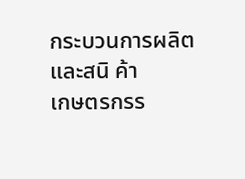กระบวนการผลิตและสนิ ค้า
เกษตรกรร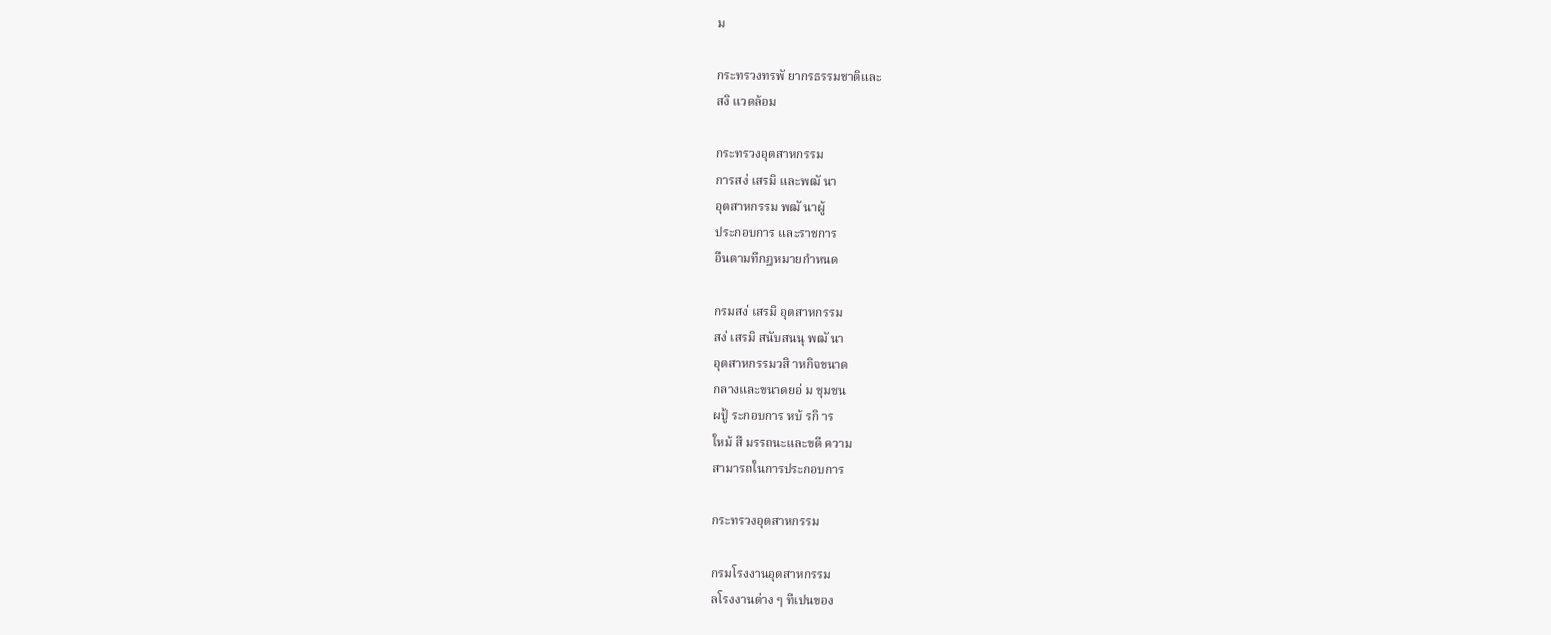ม

กระทรวงทรพั ยากรธรรมชาติและ
สงิ แวดล้อม

กระทรวงอุตสาหกรรม
การสง่ เสรมิ และพฒั นา
อุตสาหกรรม พฒั นาผู้
ประกอบการ และราชการ
อืนตามทีกฎหมายกําหนด

กรมสง่ เสรมิ อุตสาหกรรม
สง่ เสรมิ สนับสนนุ พฒั นา
อุตสาหกรรมวสิ าหกิจขนาด
กลางและขนาดยอ่ ม ชุมชน
ผปู้ ระกอบการ หบ้ รกิ าร
ใหม้ สี มรรถนะและขดี ความ
สามารถในการประกอบการ

กระทรวงอุตสาหกรรม

กรมโรงงานอุตสาหกรรม
ลโรงงานต่าง ๆ ทีเปนของ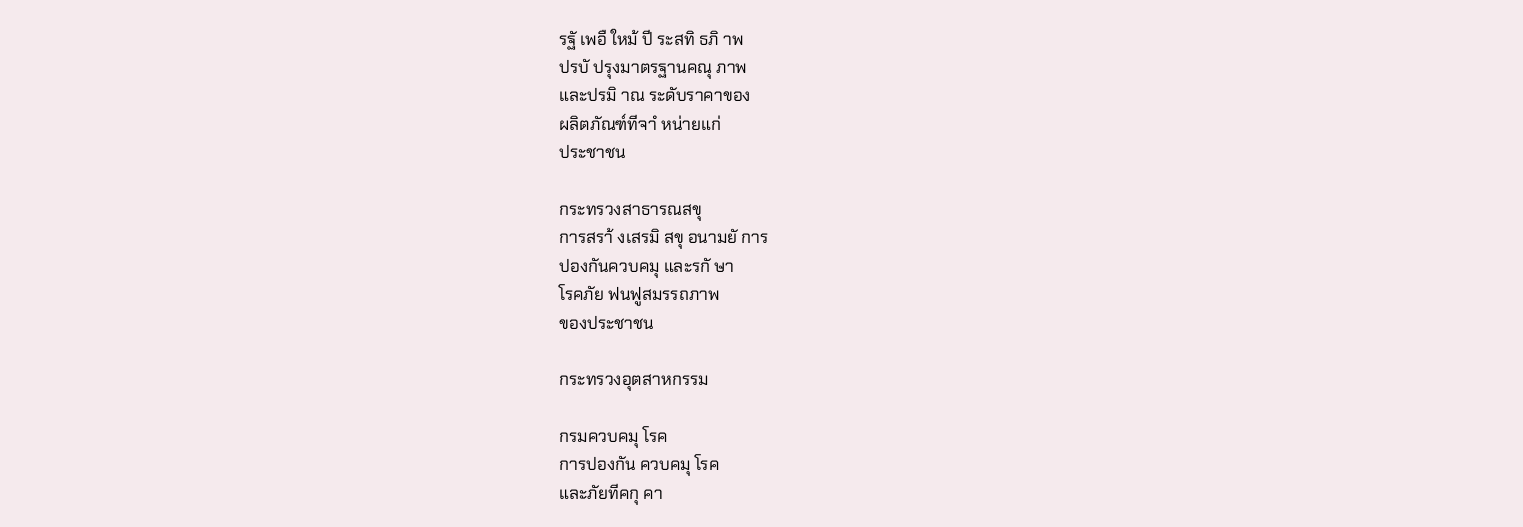รฐั เพอื ใหม้ ปี ระสทิ ธภิ าพ
ปรบั ปรุงมาตรฐานคณุ ภาพ
และปรมิ าณ ระดับราคาของ
ผลิตภัณฑ์ทีจาํ หน่ายแก่
ประชาชน

กระทรวงสาธารณสขุ
การสรา้ งเสรมิ สขุ อนามยั การ
ปองกันควบคมุ และรกั ษา
โรคภัย ฟนฟูสมรรถภาพ
ของประชาชน

กระทรวงอุตสาหกรรม

กรมควบคมุ โรค
การปองกัน ควบคมุ โรค
และภัยทีคกุ คา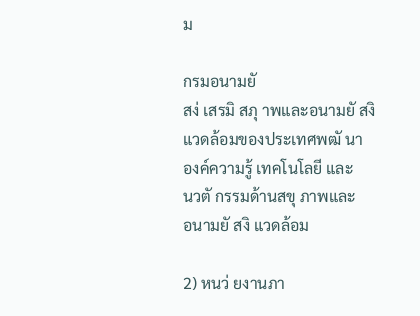ม

กรมอนามยั
สง่ เสรมิ สภุ าพและอนามยั สงิ
แวดล้อมของประเทศพฒั นา
องค์ความรู้ เทคโนโลยี และ
นวตั กรรมด้านสขุ ภาพและ
อนามยั สงิ แวดล้อม

2) หนว่ ยงานภา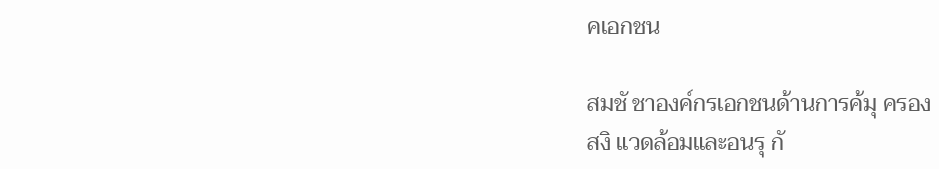คเอกชน

สมชั ชาองค์กรเอกชนด้านการค้มุ ครอง
สงิ แวดล้อมและอนรุ กั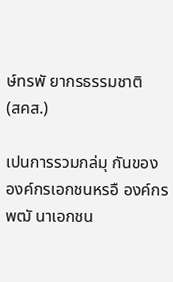ษ์ทรพั ยากรธรรมชาติ
(สคส.)

เปนการรวมกล่มุ กันของ
องค์กรเอกชนหรอื องค์กร
พฒั นาเอกชน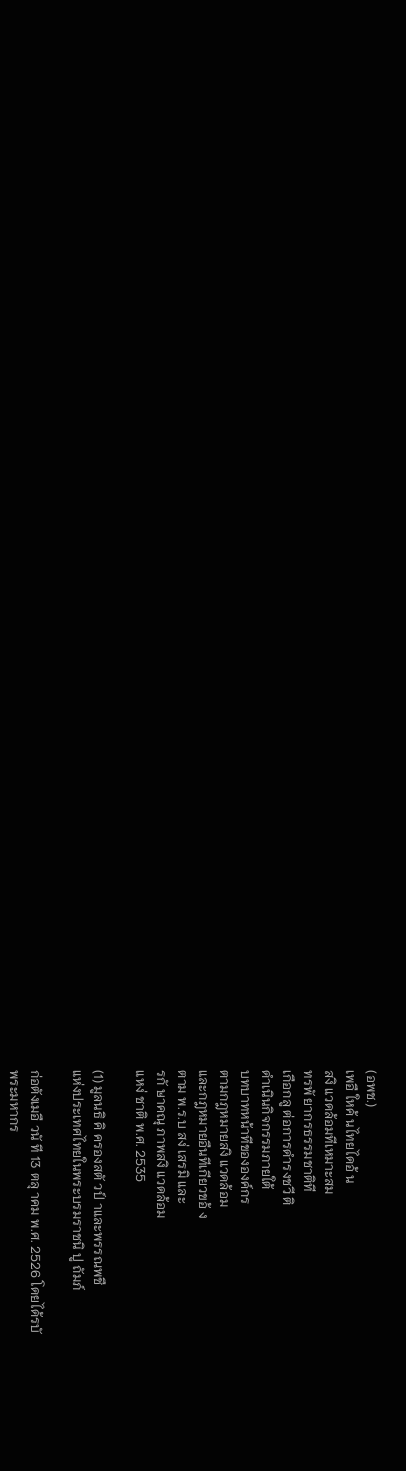(อพช.)
เพอื ใหค้ นไทยไดอ้ น
สงิ แวดล้อมทีเหมาะสม
ทรพั ยากรธรรมชาติที
เกือกลู ต่อการดํารงชวี ติ
ดําเนินกิจกรรมภายใต้
บทบาทหน้าทีขององค์กร
ตามกฎหมายสงิ แวดล้อม
และกฎหมายอืนทีเกียวขอ้ ง
ตาม พ.ร.บ สง่ เสรมิ และ
รกั ษาคณุ ภาพสงิ แวดล้อม
แหง่ ชาติ พ.ศ. 2535

(1) มูลนธิ คิ ครองสตั วป์ าและพรรณพชื
แห่งประเทศไทยในพระบรมราชนิ ปู ถัมภ์

ก่อตังเมอื วนั ที 13 ตลุ าคม พ.ศ. 2526 โดยได้รบั
พระมหากร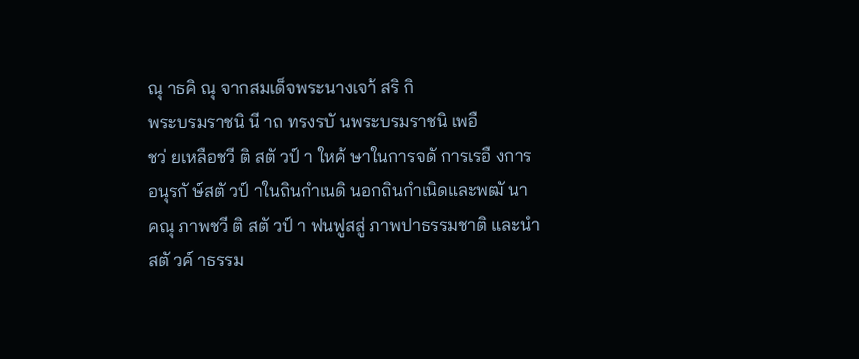ณุ าธคิ ณุ จากสมเด็จพระนางเจา้ สริ กิ
พระบรมราชนิ นี าถ ทรงรบั นพระบรมราชนิ เพอื
ชว่ ยเหลือชวี ติ สตั วป์ า ใหค้ ษาในการจดั การเรอื งการ
อนุรกั ษ์สตั วป์ าในถินกําเนดิ นอกถินกําเนิดและพฒั นา
คณุ ภาพชวี ติ สตั วป์ า ฟนฟูสสู่ ภาพปาธรรมชาติ และนํา
สตั วค์ าธรรม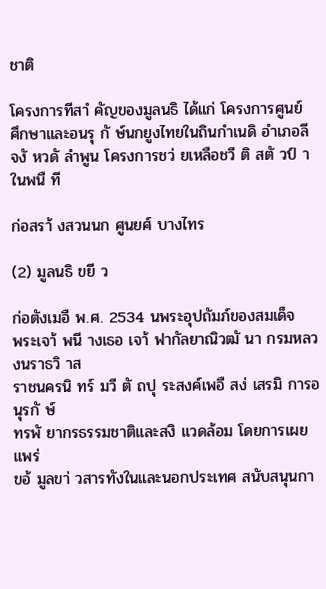ชาติ

โครงการทีสาํ คัญของมูลนธิ ได้แก่ โครงการศูนย์
ศึกษาและอนรุ กั ษ์นกยูงไทยในถินกําเนดิ อําเภอลี
จงั หวดั ลําพูน โครงการชว่ ยเหลือชวี ติ สตั วป์ าในพนื ที

ก่อสรา้ งสวนนก ศูนยศ์ บางไทร

(2) มูลนธิ ขยี ว

ก่อตังเมอื พ.ศ. 2534 นพระอุปถัมภ์ของสมเด็จ
พระเจา้ พนี างเธอ เจา้ ฟากัลยาณิวฒั นา กรมหลวงนราธวิ าส
ราชนครนิ ทร์ มวี ตั ถปุ ระสงค์เพอื สง่ เสรมิ การอนุรกั ษ์
ทรพั ยากรธรรมชาติและสงิ แวดล้อม โดยการเผยแพร่
ขอ้ มูลขา่ วสารทังในและนอกประเทศ สนับสนุนกา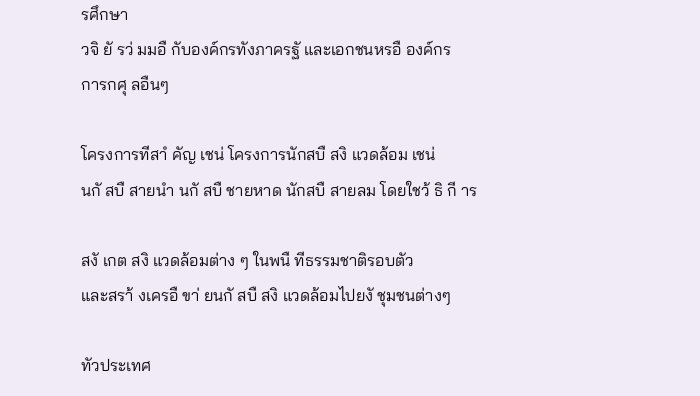รศึกษา
วจิ ยั รว่ มมอื กับองค์กรทังภาครฐั และเอกชนหรอื องค์กร
การกศุ ลอืนๆ

โครงการทีสาํ คัญ เชน่ โครงการนักสบื สงิ แวดล้อม เชน่
นกั สบื สายนํา นกั สบื ชายหาด นักสบื สายลม โดยใชว้ ธิ กี าร

สงั เกต สงิ แวดล้อมต่าง ๆ ในพนื ทีธรรมชาติรอบตัว
และสรา้ งเครอื ขา่ ยนกั สบื สงิ แวดล้อมไปยงั ชุมชนต่างๆ

ทัวประเทศ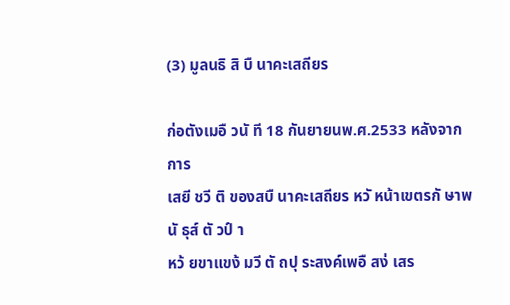(3) มูลนธิ สิ บื นาคะเสถียร

ก่อตังเมอื วนั ที 18 กันยายนพ.ศ.2533 หลังจากการ
เสยี ชวี ติ ของสบื นาคะเสถียร หวั หน้าเขตรกั ษาพนั ธุส์ ตั วป์ า
หว้ ยขาแขง้ มวี ตั ถปุ ระสงค์เพอื สง่ เสร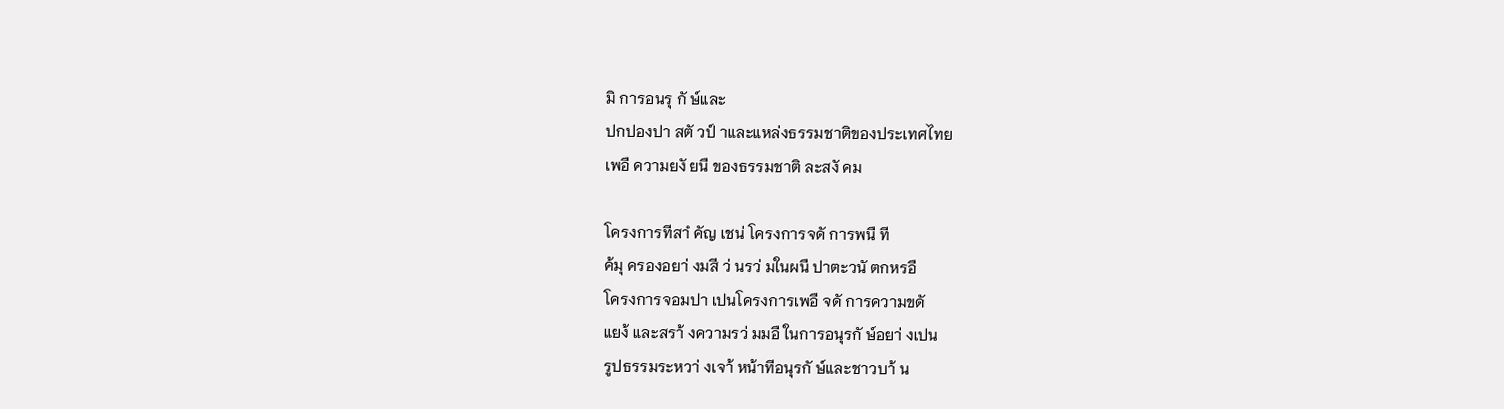มิ การอนรุ กั ษ์และ
ปกปองปา สตั วป์ าและแหล่งธรรมชาติของประเทศไทย
เพอื ความยงั ยนื ของธรรมชาติ ละสงั คม

โครงการทีสาํ คัญ เชน่ โครงการจดั การพนื ที
ค้มุ ครองอยา่ งมสี ว่ นรว่ มในผนื ปาตะวนั ตกหรอื
โครงการจอมปา เปนโครงการเพอื จดั การความขดั
แยง้ และสรา้ งความรว่ มมอื ในการอนุรกั ษ์อยา่ งเปน
รูปธรรมระหวา่ งเจา้ หน้าทีอนุรกั ษ์และชาวบา้ น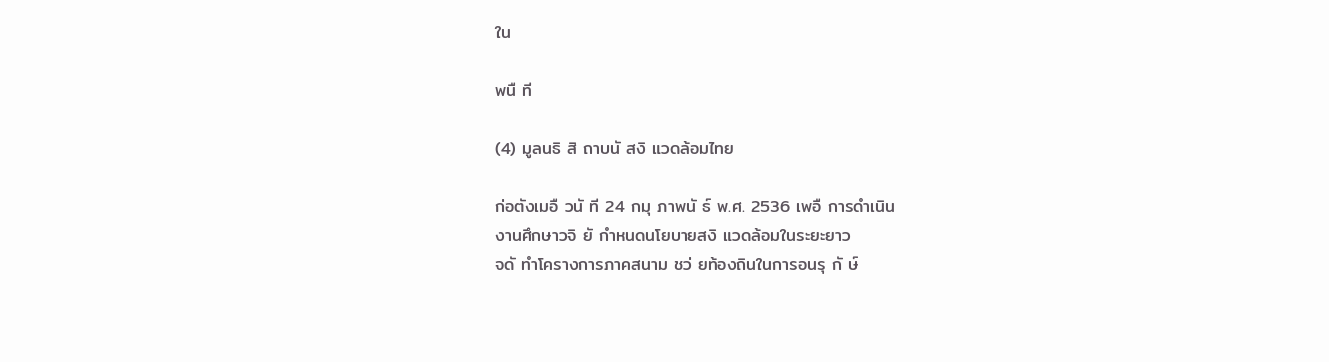ใน

พนื ที

(4) มูลนธิ สิ ถาบนั สงิ แวดล้อมไทย

ก่อตังเมอื วนั ที 24 กมุ ภาพนั ธ์ พ.ศ. 2536 เพอื การดําเนิน
งานศึกษาวจิ ยั กําหนดนโยบายสงิ แวดล้อมในระยะยาว
จดั ทําโครางการภาคสนาม ชว่ ยท้องถินในการอนรุ กั ษ์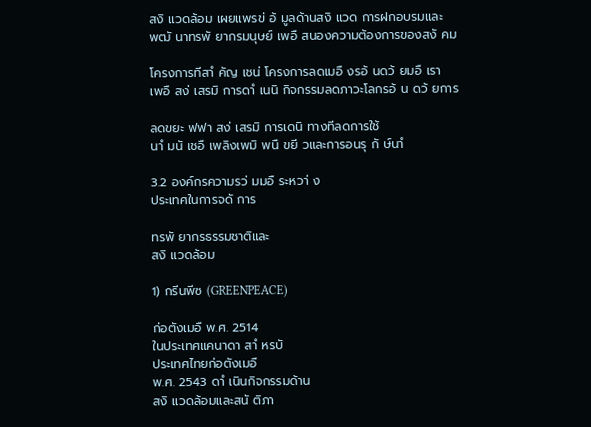สงิ แวดล้อม เผยแพรข่ อ้ มูลด้านสงิ แวด การฝกอบรมและ
พฒั นาทรพั ยากรมนุษย์ เพอื สนองความต้องการของสงั คม

โครงการทีสาํ คัญ เชน่ โครงการลดเมอื งรอ้ นดว้ ยมอื เรา
เพอื สง่ เสรมิ การดาํ เนนิ กิจกรรมลดภาวะโลกรอ้ น ดว้ ยการ

ลดขยะ ฟฟา สง่ เสรมิ การเดนิ ทางทีลดการใช้
นาํ มนั เชอื เพลิงเพมิ พนื ขยี วและการอนรุ กั ษ์นาํ

3.2 องค์กรความรว่ มมอื ระหวา่ ง
ประเทศในการจดั การ

ทรพั ยากรธรรมชาติและ
สงิ แวดล้อม

1) กรีนพีซ (GREENPEACE)

ก่อตังเมอื พ.ศ. 2514
ในประเทศแคนาดา สาํ หรบั
ประเทศไทยก่อตังเมอื
พ.ศ. 2543 ดาํ เนินกิจกรรมด้าน
สงิ แวดล้อมและสนั ติภา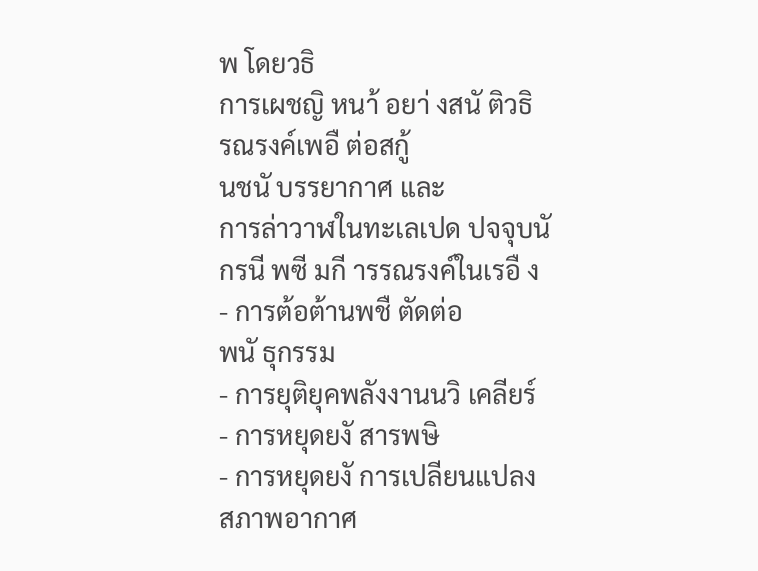พ โดยวธิ
การเผชญิ หนา้ อยา่ งสนั ติวธิ
รณรงค์เพอื ต่อสกู้
นชนั บรรยากาศ และ
การล่าวาฬในทะเลเปด ปจจุบนั
กรนี พซี มกี ารรณรงค์ในเรอื ง
- การต้อต้านพชื ตัดต่อ
พนั ธุกรรม
- การยุติยุคพลังงานนวิ เคลียร์
- การหยุดยงั สารพษิ
- การหยุดยงั การเปลียนแปลง
สภาพอากาศ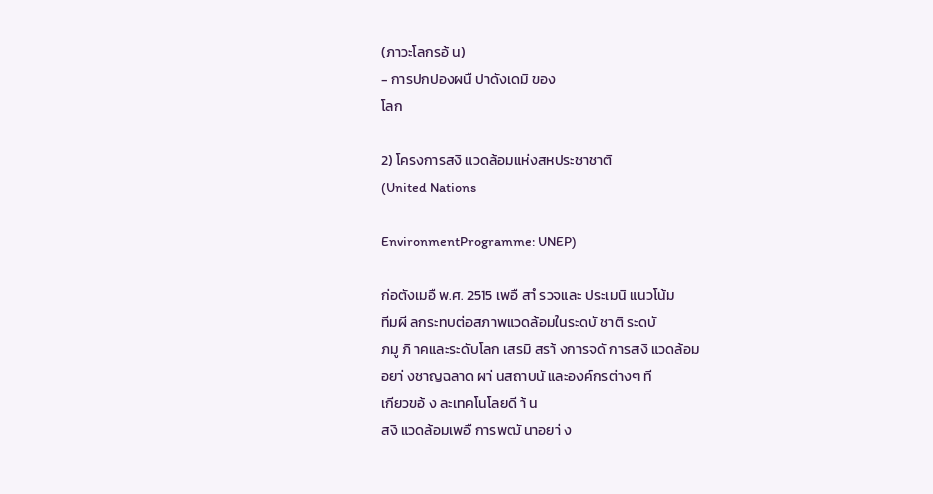(ภาวะโลกรอ้ น)
- การปกปองผนื ปาดังเดมิ ของ
โลก

2) โครงการสงิ แวดล้อมแห่งสหประชาชาติ
(United Nations

EnvironmentProgramme: UNEP)

ก่อตังเมอื พ.ศ. 2515 เพอื สาํ รวจและ ประเมนิ แนวโน้ม
ทีมผี ลกระทบต่อสภาพแวดล้อมในระดบั ชาติ ระดบั
ภมู ภิ าคและระดับโลก เสรมิ สรา้ งการจดั การสงิ แวดล้อม
อยา่ งชาญฉลาด ผา่ นสถาบนั และองค์กรต่างๆ ที
เกียวขอ้ ง ละเทคโนโลยดี า้ น
สงิ แวดล้อมเพอื การพฒั นาอยา่ ง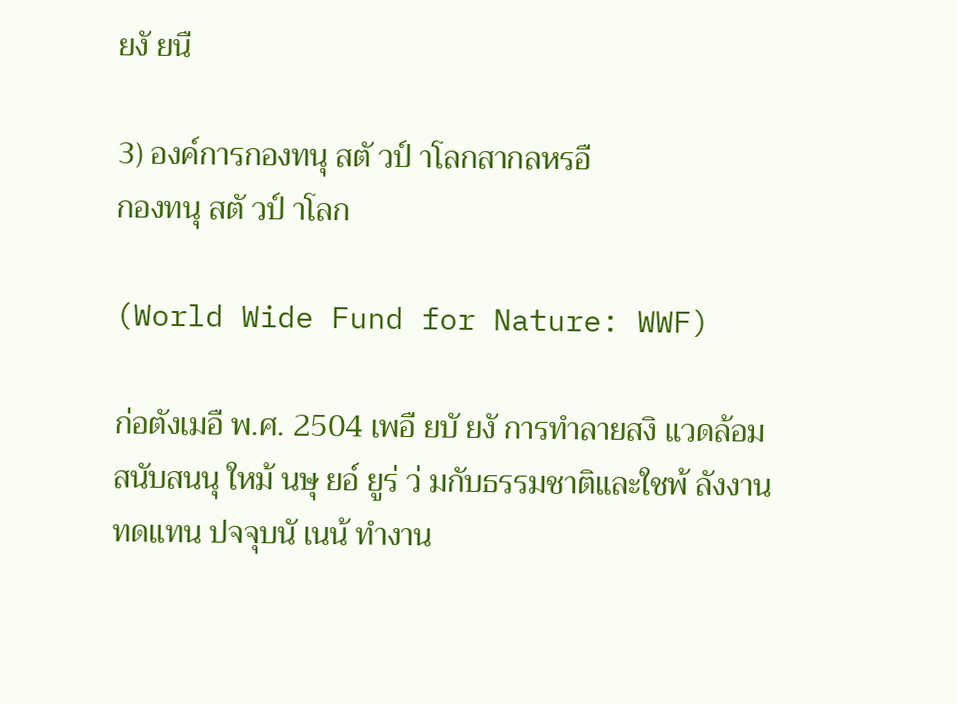ยงั ยนื

3) องค์การกองทนุ สตั วป์ าโลกสากลหรอื
กองทนุ สตั วป์ าโลก

(World Wide Fund for Nature: WWF)

ก่อตังเมอื พ.ศ. 2504 เพอื ยบั ยงั การทําลายสงิ แวดล้อม
สนับสนนุ ใหม้ นษุ ยอ์ ยูร่ ว่ มกับธรรมชาติและใชพ้ ลังงาน
ทดแทน ปจจุบนั เนน้ ทํางาน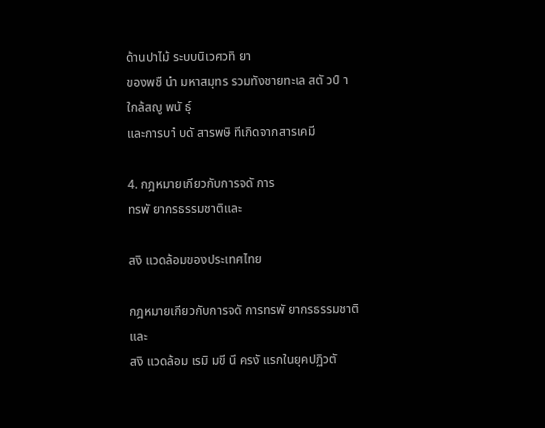ด้านปาไม้ ระบบนิเวศวทิ ยา
ของพชื นํา มหาสมุทร รวมทังชายทะเล สตั วป์ าใกล้สญู พนั ธุ์
และการบาํ บดั สารพษิ ทีเกิดจากสารเคมี

4. กฎหมายเกียวกับการจดั การ
ทรพั ยากรธรรมชาติและ

สงิ แวดล้อมของประเทศไทย

กฎหมายเกียวกับการจดั การทรพั ยากรธรรมชาติและ
สงิ แวดล้อม เรมิ มขี นึ ครงั แรกในยุคปฏิวตั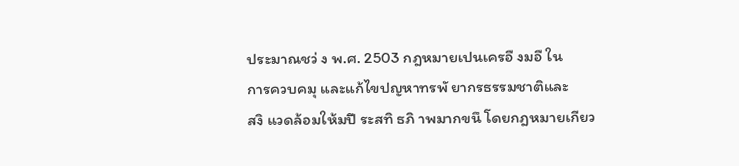ประมาณชว่ ง พ.ศ. 2503 กฎหมายเปนเครอื งมอื ใน
การควบคมุ และแก้ไขปญหาทรพั ยากรธรรมชาติและ
สงิ แวดล้อมให้มปี ระสทิ ธภิ าพมากขนึ โดยกฎหมายเกียว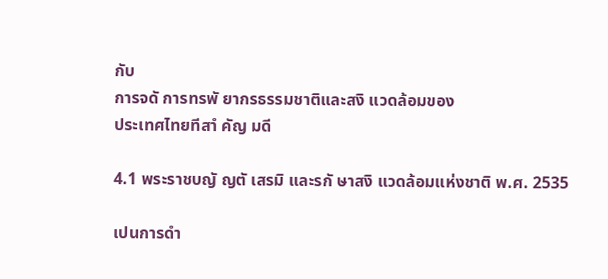กับ
การจดั การทรพั ยากรธรรมชาติและสงิ แวดล้อมของ
ประเทศไทยทีสาํ คัญ มดี

4.1 พระราชบญั ญตั เสรมิ และรกั ษาสงิ แวดล้อมแห่งชาติ พ.ศ. 2535

เปนการดํา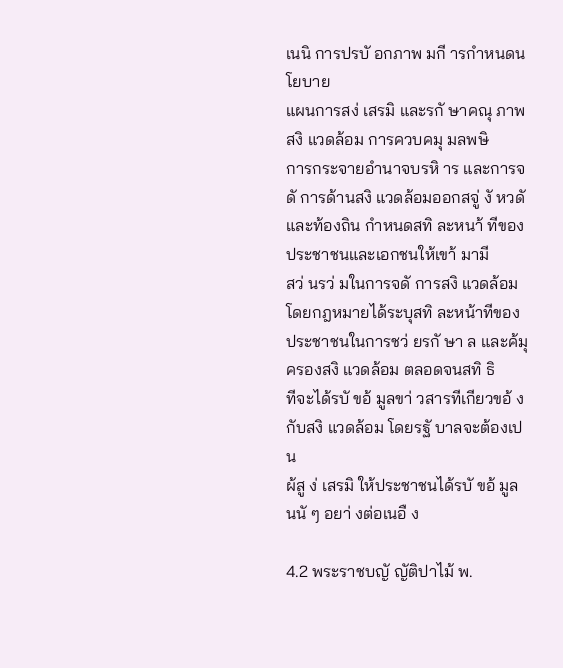เนนิ การปรบั อกภาพ มกี ารกําหนดนโยบาย
แผนการสง่ เสรมิ และรกั ษาคณุ ภาพสงิ แวดล้อม การควบคมุ มลพษิ
การกระจายอํานาจบรหิ าร และการจดั การด้านสงิ แวดล้อมออกสจู่ งั หวดั
และท้องถิน กําหนดสทิ ละหนา้ ทีของประชาชนและเอกชนให้เขา้ มามี
สว่ นรว่ มในการจดั การสงิ แวดล้อม โดยกฎหมายได้ระบุสทิ ละหน้าทีของ
ประชาชนในการชว่ ยรกั ษา ล และค้มุ ครองสงิ แวดล้อม ตลอดจนสทิ ธิ
ทีจะได้รบั ขอ้ มูลขา่ วสารทีเกียวขอ้ งกับสงิ แวดล้อม โดยรฐั บาลจะต้องเปน
ผ้สู ง่ เสรมิ ให้ประชาชนได้รบั ขอ้ มูลนนั ๆ อยา่ งต่อเนอื ง

4.2 พระราชบญั ญัติปาไม้ พ.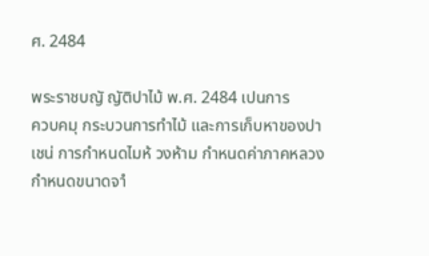ศ. 2484

พระราชบญั ญัติปาไม้ พ.ศ. 2484 เปนการ
ควบคมุ กระบวนการทําไม้ และการเก็บหาของปา
เชน่ การกําหนดไมห้ วงห้าม กําหนดค่าภาคหลวง
กําหนดขนาดจาํ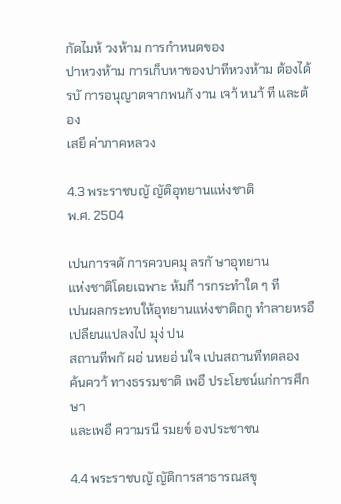กัดไมห้ วงห้าม การกําหนดของ
ปาหวงห้าม การเก็บหาของปาทีหวงห้าม ต้องได้
รบั การอนุญาตจากพนกั งาน เจา้ หนา้ ที และต้อง
เสยี ค่าภาคหลวง

4.3 พระราชบญั ญัติอุทยานแห่งชาติ
พ.ศ. 2504

เปนการจดั การควบคมุ ลรกั ษาอุทยาน
แห่งชาติโดยเฉพาะ ห้มกี ารกระทําใด ๆ ที
เปนผลกระทบให้อุทยานแห่งชาติถกู ทําลายหรอื
เปลียนแปลงไป มุง่ ปน
สถานทีพกั ผอ่ นหยอ่ นใจ เปนสถานทีทดลอง
ค้นควา้ ทางธรรมชาติ เพอื ประโยชน์แก่การศึกษา
และเพอื ความรนื รมยข์ องประชาชน

4.4 พระราชบญั ญัติการสาธารณสขุ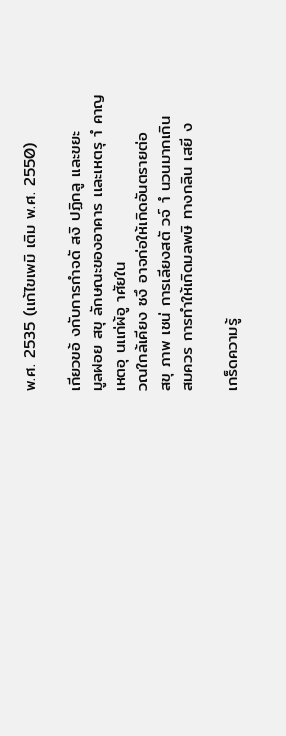พ.ศ. 2535 (เเก้ไขเพมิ เติม พ.ศ. 2550)

เกียวขอ้ งกับการกําจดั สงิ ปฏิกลู เเละขยะ
มูลฝอย สขุ ลักษณะของอาคาร เเละเหตรุ าํ คาญ
เหตอุ นเเก่ผ้อู าศัยใน
วณใกล้เคียง ซงึ อาจก่อให้เกิดอันตรายต่อ
สขุ ภาพ เชน่ การเลียงสตั วจ์ าํ นวนมากเกิน
สมควร การทําให้เกิดมลพษิ ทางกลิน เสยี ง

เกร็ดความรู้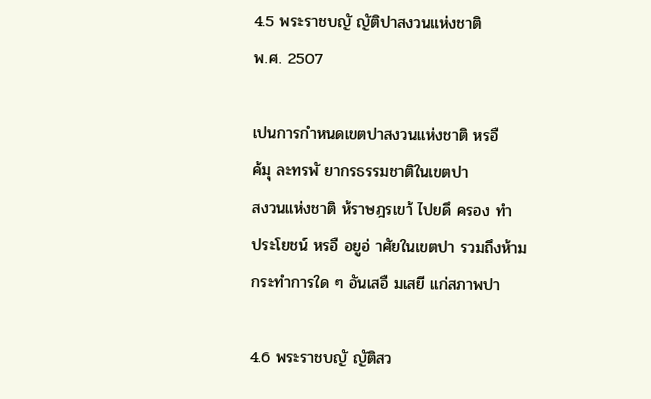4.5 พระราชบญั ญัติปาสงวนแห่งชาติ
พ.ศ. 2507

เปนการกําหนดเขตปาสงวนแห่งชาติ หรอื
ค้มุ ละทรพั ยากรธรรมชาติในเขตปา
สงวนแห่งชาติ ห้ราษฎรเขา้ ไปยดึ ครอง ทํา
ประโยชน์ หรอื อยูอ่ าศัยในเขตปา รวมถึงห้าม
กระทําการใด ๆ อันเสอื มเสยี แก่สภาพปา

4.6 พระราชบญั ญัติสว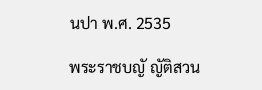นปา พ.ศ. 2535

พระราชบญั ญัติสวน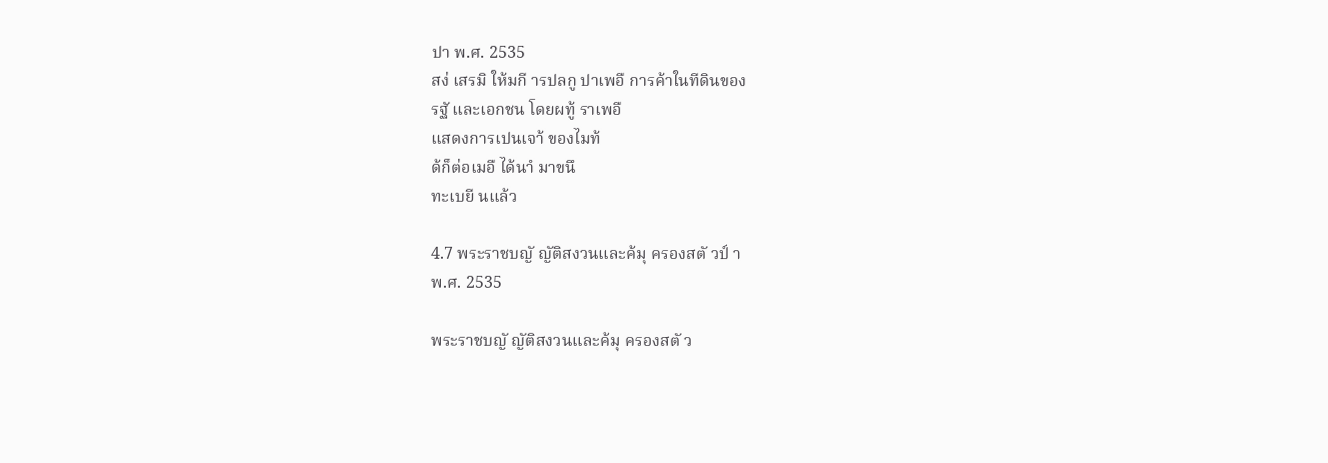ปา พ.ศ. 2535
สง่ เสรมิ ให้มกี ารปลกู ปาเพอื การค้าในทีดินของ
รฐั และเอกชน โดยผทู้ ราเพอื
แสดงการเปนเจา้ ของไมท้
ด้ก็ต่อเมอื ได้นาํ มาขนึ
ทะเบยี นแล้ว

4.7 พระราชบญั ญัติสงวนและค้มุ ครองสตั วป์ า
พ.ศ. 2535

พระราชบญั ญัติสงวนและค้มุ ครองสตั ว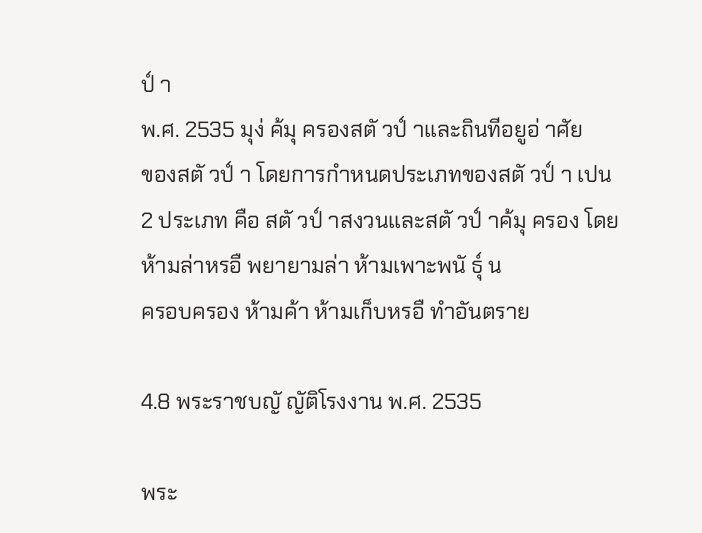ป์ า
พ.ศ. 2535 มุง่ ค้มุ ครองสตั วป์ าและถินทีอยูอ่ าศัย
ของสตั วป์ า โดยการกําหนดประเภทของสตั วป์ า เปน
2 ประเภท คือ สตั วป์ าสงวนและสตั วป์ าค้มุ ครอง โดย
ห้ามล่าหรอื พยายามล่า ห้ามเพาะพนั ธุ์ น
ครอบครอง ห้ามค้า ห้ามเก็บหรอื ทําอันตราย

4.8 พระราชบญั ญัติโรงงาน พ.ศ. 2535

พระ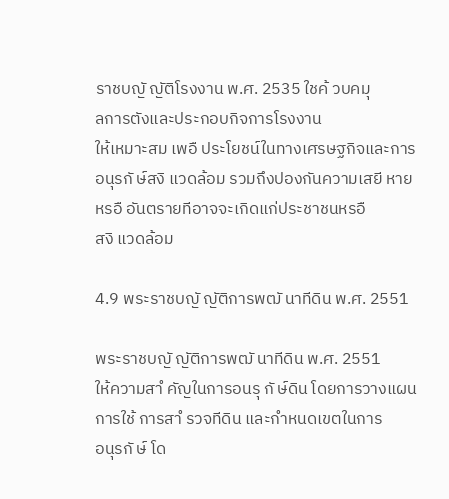ราชบญั ญัติโรงงาน พ.ศ. 2535 ใชค้ วบคมุ
ลการตังและประกอบกิจการโรงงาน
ให้เหมาะสม เพอื ประโยชน์ในทางเศรษฐกิจและการ
อนุรกั ษ์สงิ แวดล้อม รวมถึงปองกันความเสยี หาย
หรอื อันตรายทีอาจจะเกิดแก่ประชาชนหรอื
สงิ แวดล้อม

4.9 พระราชบญั ญัติการพฒั นาทีดิน พ.ศ. 2551

พระราชบญั ญัติการพฒั นาทีดิน พ.ศ. 2551
ให้ความสาํ คัญในการอนรุ กั ษ์ดิน โดยการวางแผน
การใช้ การสาํ รวจทีดิน และกําหนดเขตในการ
อนุรกั ษ์ โด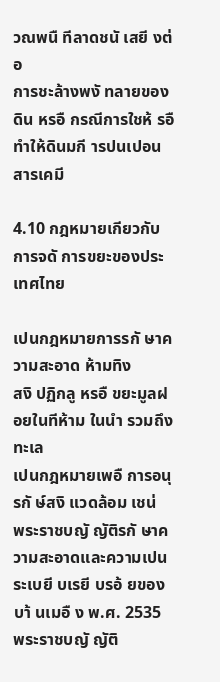วณพนื ทีลาดชนั เสยี งต่อ
การชะล้างพงั ทลายของดิน หรอื กรณีการใชห้ รอื
ทําให้ดินมกี ารปนเปอนสารเคมี

4.10 กฎหมายเกียวกับการจดั การขยะของประเทศไทย

เปนกฎหมายการรกั ษาความสะอาด ห้ามทิง
สงิ ปฏิกลู หรอื ขยะมูลฝอยในทีห้าม ในนํา รวมถึงทะเล
เปนกฎหมายเพอื การอนุรกั ษ์สงิ แวดล้อม เชน่
พระราชบญั ญัติรกั ษาความสะอาดและความเปน
ระเบยี บเรยี บรอ้ ยของบา้ นเมอื ง พ.ศ. 2535
พระราชบญั ญัติ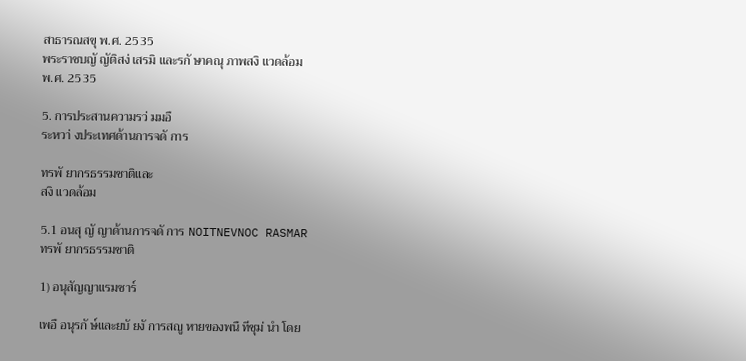สาธารณสขุ พ.ศ. 2535
พระราชบญั ญัติสง่ เสรมิ และรกั ษาคณุ ภาพสงิ แวดล้อม
พ.ศ. 2535

5. การประสานความรว่ มมอื
ระหวา่ งประเทศด้านการจดั การ

ทรพั ยากรธรรมชาติและ
สงิ แวดล้อม

5.1 อนสุ ญั ญาด้านการจดั การ NOITNEVNOC RASMAR
ทรพั ยากรธรรมชาติ

1) อนุสัญญาแรมซาร์

เพอื อนุรกั ษ์และยบั ยงั การสญู หายของพนื ทีชุม่ นํา โดย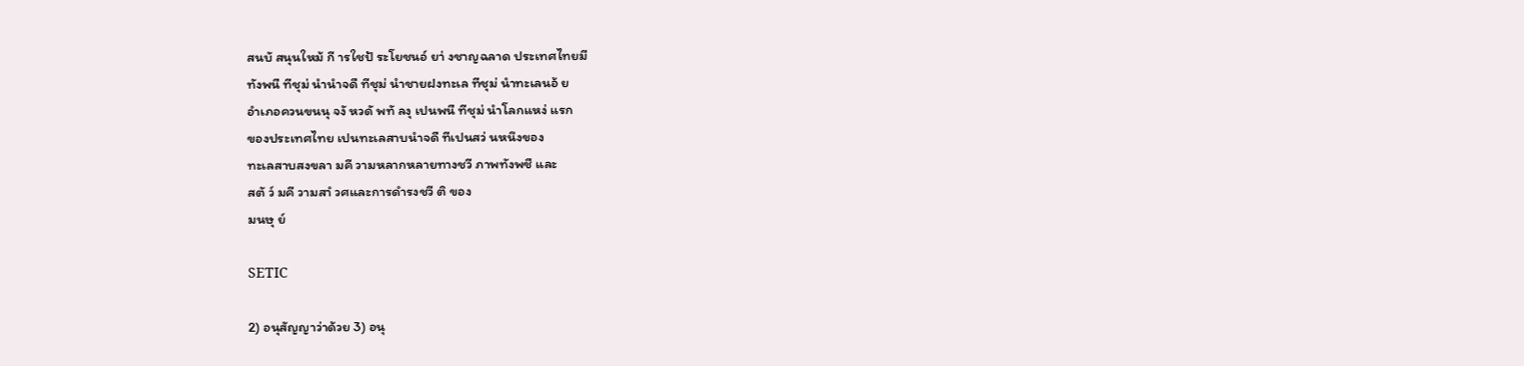สนบั สนุนใหม้ กี ารใชป้ ระโยชนอ์ ยา่ งชาญฉลาด ประเทศไทยมี
ทังพนื ทีชุม่ นํานําจดื ทีชุม่ นําชายฝงทะเล ทีชุม่ นําทะเลนอ้ ย
อําเภอควนขนนุ จงั หวดั พทั ลงุ เปนพนื ทีชุม่ นําโลกแหง่ แรก
ของประเทศไทย เปนทะเลสาบนําจดื ทีเปนสว่ นหนึงของ
ทะเลสาบสงขลา มคี วามหลากหลายทางชวี ภาพทังพชื และ
สตั ว์ มคี วามสาํ วศและการดํารงชวี ติ ของ
มนษุ ย์

SETIC

2) อนุสัญญาว่าด้วย 3) อนุ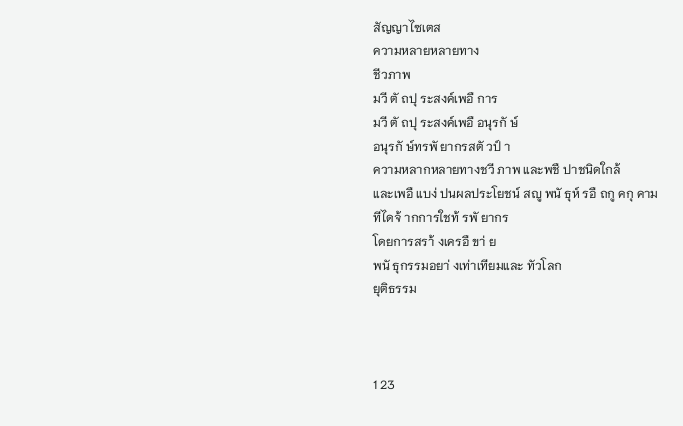สัญญาไซเตส
ความหลายหลายทาง
ชีวภาพ
มวี ตั ถปุ ระสงค์เพอื การ
มวี ตั ถปุ ระสงค์เพอื อนุรกั ษ์
อนุรกั ษ์ทรพั ยากรสตั วป์ า
ความหลากหลายทางชวี ภาพ และพชื ปาชนิดใกล้
และเพอื แบง่ ปนผลประโยชน์ สญู พนั ธุห์ รอื ถกู คกุ คาม
ทีไดจ้ ากการใชท้ รพั ยากร
โดยการสรา้ งเครอื ขา่ ย
พนั ธุกรรมอยา่ งเท่าเทียมและ ทัวโลก
ยุติธรรม



1 23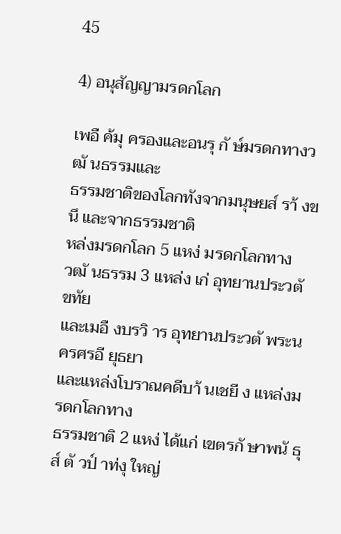45

4) อนุสัญญามรดกโลก

เพอื ค้มุ ครองและอนรุ กั ษ์มรดกทางวฒั นธรรมและ
ธรรมชาติของโลกทังจากมนุษยส์ รา้ งขนึ และจากธรรมชาติ
หล่งมรดกโลก 5 แหง่ มรดกโลกทาง
วฒั นธรรม 3 เเหล่ง เก่ อุทยานประวตั ขทัย
และเมอื งบรวิ าร อุทยานประวตั พระนครศรอี ยุธยา
และแหล่งโบราณคดีบา้ นเชยี ง แหล่งมรดกโลกทาง
ธรรมชาติ 2 แหง่ ได้แก่ เขตรกั ษาพนั ธุส์ ตั วป์ าท่งุ ใหญ่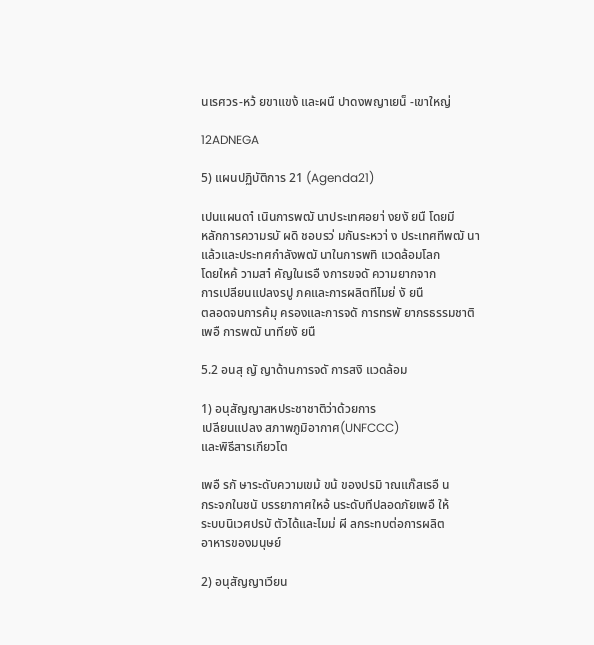นเรศวร-หว้ ยขาแขง้ และผนื ปาดงพญาเยน็ -เขาใหญ่

12ADNEGA

5) แผนปฏิบัติการ 21 (Agenda21)

เปนแผนดาํ เนินการพฒั นาประเทศอยา่ งยงั ยนื โดยมี
หลักการความรบั ผดิ ชอบรว่ มกันระหวา่ ง ประเทศทีพฒั นา
แล้วและประทศกําลังพฒั นาในการพทิ แวดล้อมโลก
โดยใหค้ วามสาํ คัญในเรอื งการขจดั ความยากจาก
การเปลียนแปลงรปู ภคและการผลิตทีไมย่ งั ยนื
ตลอดจนการค้มุ ครองและการจดั การทรพั ยากรธรรมชาติ
เพอื การพฒั นาทียงั ยนื

5.2 อนสุ ญั ญาด้านการจดั การสงิ แวดล้อม

1) อนุสัญญาสหประชาชาติว่าด้วยการ
เปลียนแปลง สภาพภูมิอากาศ(UNFCCC)
และพิธีสารเกียวโต

เพอื รกั ษาระดับความเขม้ ขน้ ของปรมิ าณแก๊สเรอื น
กระจกในชนั บรรยากาศใหอ้ นระดับทีปลอดภัยเพอื ให้
ระบบนิเวศปรบั ตัวได้และไมม่ ผี ลกระทบต่อการผลิต
อาหารของมนุษย์

2) อนุสัญญาเวียน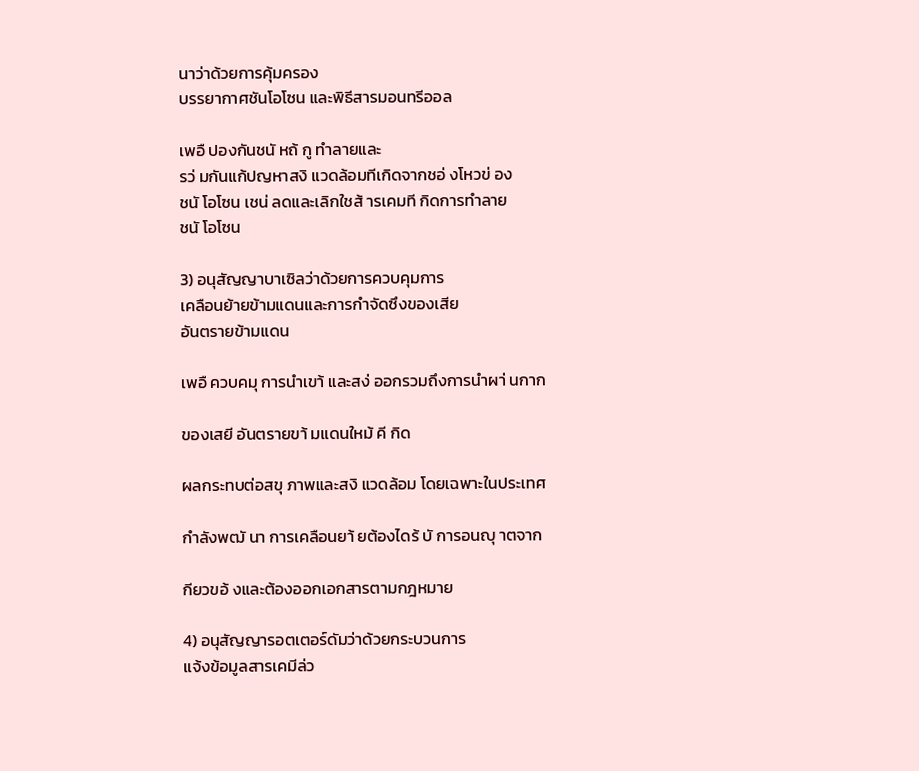นาว่าด้วยการคุ้มครอง
บรรยากาศชันโอโซน และพิธีสารมอนทรีออล

เพอื ปองกันชนั หถ้ กู ทําลายและ
รว่ มกันแก้ปญหาสงิ แวดล้อมทีเกิดจากชอ่ งโหวข่ อง
ชนั โอโซน เชน่ ลดและเลิกใชส้ ารเคมที กิดการทําลาย
ชนั โอโซน

3) อนุสัญญาบาเซิลว่าด้วยการควบคุมการ
เคลือนย้ายข้ามแดนและการกําจัดซึงของเสีย
อันตรายข้ามแดน

เพอื ควบคมุ การนําเขา้ และสง่ ออกรวมถึงการนําผา่ นกาก

ของเสยี อันตรายขา้ มแดนใหม้ คี กิด

ผลกระทบต่อสขุ ภาพและสงิ แวดล้อม โดยเฉพาะในประเทศ

กําลังพฒั นา การเคลือนยา้ ยต้องไดร้ บั การอนญุ าตจาก

กียวขอ้ งและต้องออกเอกสารตามกฎหมาย

4) อนุสัญญารอตเตอร์ดัมว่าด้วยกระบวนการ
แจ้งข้อมูลสารเคมีล่ว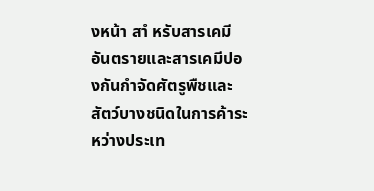งหน้า สาํ หรับสารเคมี
อันตรายและสารเคมีปองกันกําจัดศัตรูพืชและ
สัตว์บางชนิดในการค้าระหว่างประเท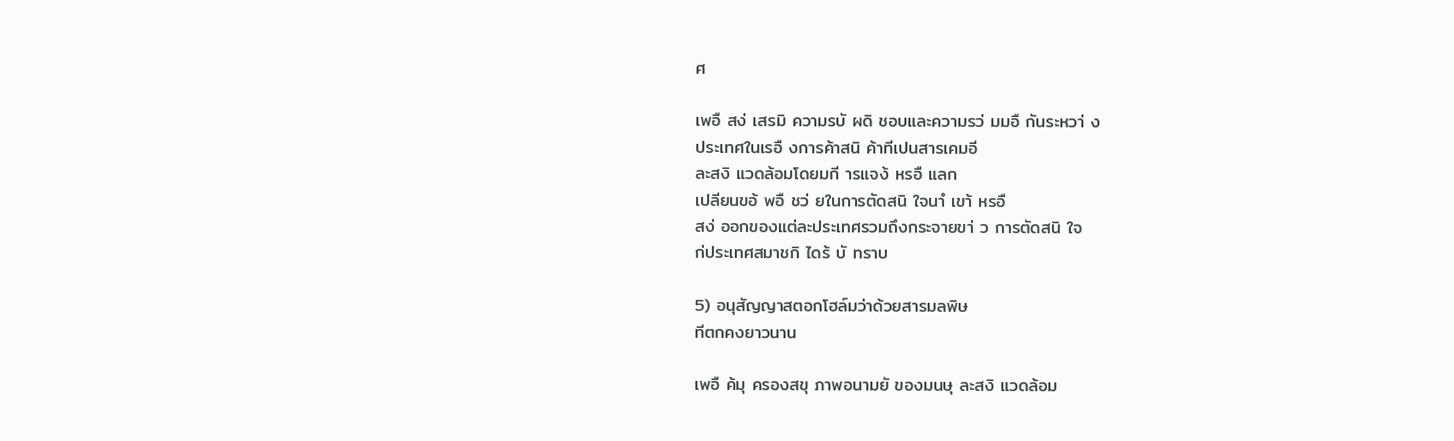ศ

เพอื สง่ เสรมิ ความรบั ผดิ ชอบและความรว่ มมอื กันระหวา่ ง
ประเทศในเรอื งการค้าสนิ ค้าทีเปนสารเคมอี
ละสงิ แวดล้อมโดยมกี ารแจง้ หรอื แลก
เปลียนขอ้ พอื ชว่ ยในการตัดสนิ ใจนาํ เขา้ หรอื
สง่ ออกของแต่ละประเทศรวมถึงกระจายขา่ ว การตัดสนิ ใจ
ก่ประเทศสมาชกิ ไดร้ บั ทราบ

5) อนุสัญญาสตอกโฮล์มว่าด้วยสารมลพิษ
ทีตกคงยาวนาน

เพอื ค้มุ ครองสขุ ภาพอนามยั ของมนษุ ละสงิ แวดล้อม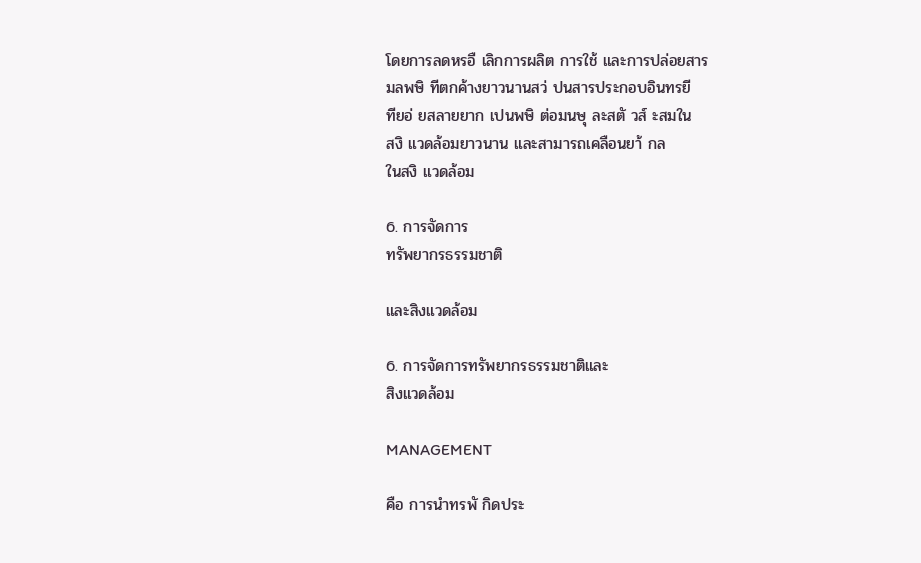โดยการลดหรอื เลิกการผลิต การใช้ และการปล่อยสาร
มลพษิ ทีตกค้างยาวนานสว่ ปนสารประกอบอินทรยี
ทียอ่ ยสลายยาก เปนพษิ ต่อมนษุ ละสตั วส์ ะสมใน
สงิ แวดล้อมยาวนาน และสามารถเคลือนยา้ กล
ในสงิ แวดล้อม

6. การจัดการ
ทรัพยากรธรรมชาติ

และสิงแวดล้อม

6. การจัดการทรัพยากรธรรมชาติและ
สิงแวดล้อม

MANAGEMENT

คือ การนําทรพั กิดประ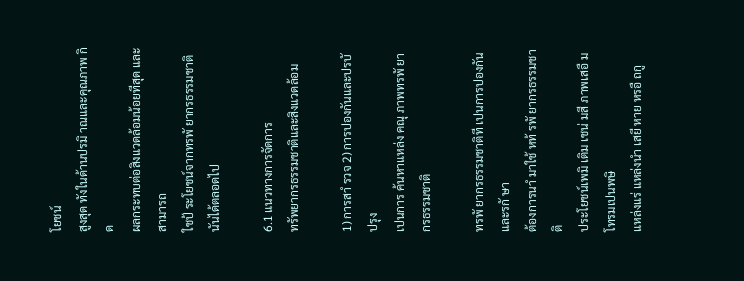โยชน์
สูงสุด ทังในด้านปรมิ าณและคุณภาพ กิด
ผลกระทบต่อสิงแวดล้อมน้อยทีสุด และสามารถ
ใชป้ ระโยชน์จากทรพั ยากรธรรมชาตินันได้ตลอดไป

6.1 แนวทางการจัดการ
ทรัพยากรธรรมชาติและสิงแวดล้อม

1) การสาํ รวจ 2) การปองกันและปรบั ปรุง
เปนการ ค้นหาแหล่ง คณุ ภาพทรพั ยากรธรรมชาติ

ทรพั ยากรธรรมชาติที เปนการปองกันและรกั ษา
ต้องการนาํ มาใช้ หท้ รพั ยากรธรรมชาติ
ประโยชน์เพมิ เติม เชน่ มสี ภาพเสอื มโทรมเปนพษิ
แหล่งแร่ แหล่งนํา เสยี หาย หรอื ถกู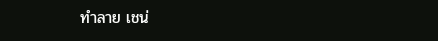ทําลาย เชน่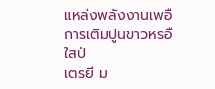แหล่งพลังงานเพอื การเติมปูนขาวหรอื ใสป่
เตรยี ม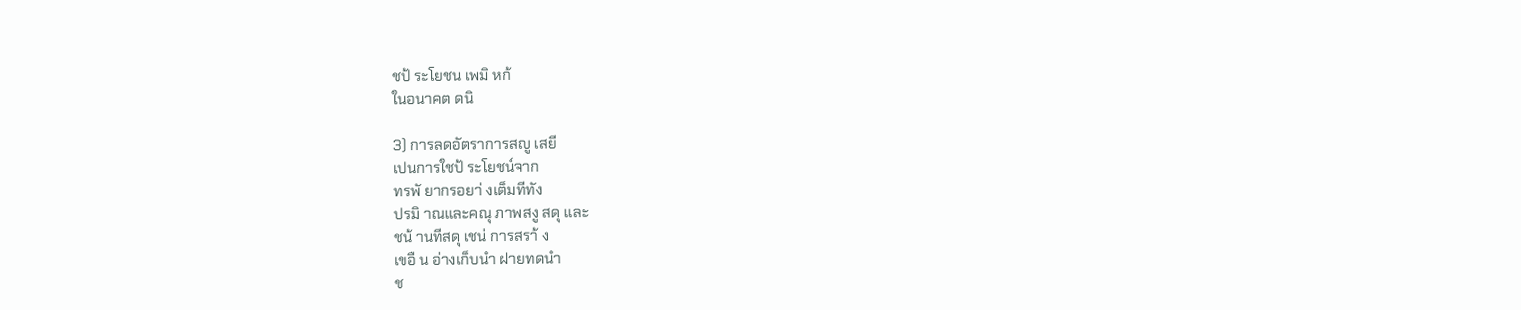ชป้ ระโยชน เพมิ หก้
ในอนาคต ดนิ

3) การลดอัตราการสญู เสยี
เปนการใชป้ ระโยชน์จาก
ทรพั ยากรอยา่ งเต็มทีทัง
ปรมิ าณและคณุ ภาพสงู สดุ และ
ชน้ านทีสดุ เชน่ การสรา้ ง
เขอื น อ่างเก็บนํา ฝายทดนํา
ช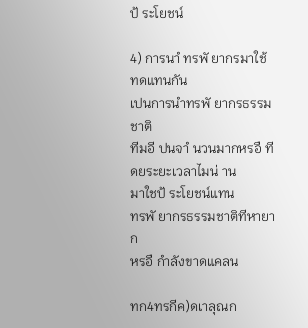ป้ ระโยชน์

4) การนาํ ทรพั ยากรมาใช้
ทดแทนกัน
เปนการนําทรพั ยากรธรรมชาติ
ทีมอี ปนจาํ นวนมากหรอื ที
ดยระยะเวลาไมน่ าน
มาใชป้ ระโยชน์แทน
ทรพั ยากรธรรมชาติทีหายาก
หรอื กําลังขาดแคลน

ทก4ทรกีค)ดเาลุณก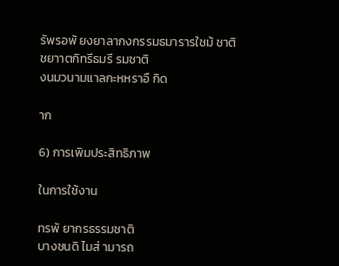รัพรอพั ยงยาลากงกรรมธมารารใชม้ ชาติ
ชยาาตกิทรีธมรี รมชาติ
งนมวนามแาลกะหหราอื กิด

าก

6) การเพิมประสิทธิภาพ

ในการใช้งาน

ทรพั ยากรธรรมชาติ
บางชนดิ ไมส่ ามารถ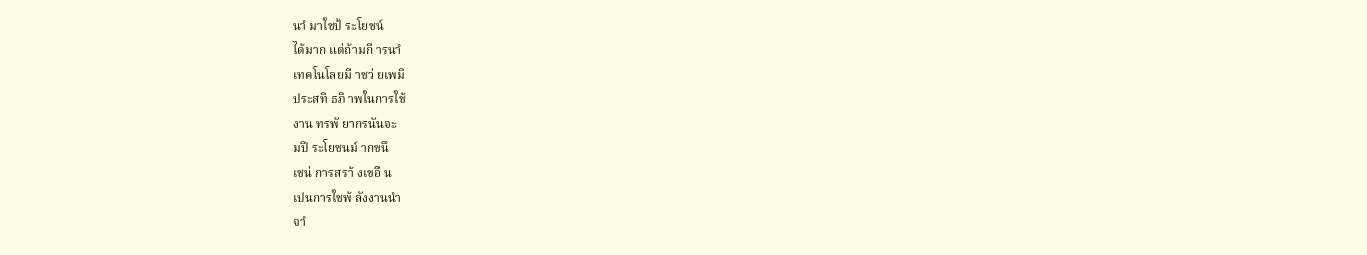นาํ มาใชป้ ระโยชน์
ได้มาก แต่ถ้ามกี ารนาํ
เทคโนโลยมี าชว่ ยเพมิ
ประสทิ ธภิ าพในการใช้
งาน ทรพั ยากรนันจะ
มปี ระโยชนม์ ากขนึ
เชน่ การสรา้ งเขอื น
เปนการใชพ้ ลังงานนํา
จาํ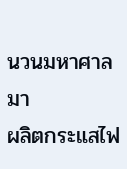นวนมหาศาลมา
ผลิตกระแสไฟ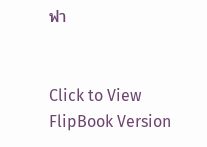ฟา


Click to View FlipBook Version